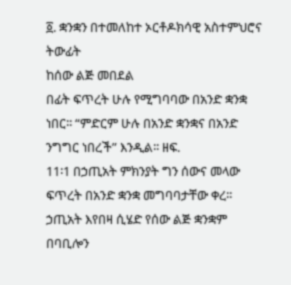፩. ቋንቋን በተመለከተ ኦርቶዶክሳዊ አስተምህሮና ትውፊት
ከሰው ልጅ መበደል
በፊት ፍጥረት ሁሉ የሚግባባው በአንድ ቋንቋ ነበር፡፡ “ምድርም ሁሉ በአንድ ቋንቋና በአንድ ንግግር ነበረች” እንዲል፡፡ ዘፍ.
11፡1 በኃጢአት ምክንያት ግን ሰውና መላው ፍጥረት በአንድ ቋንቋ መግባባታቸው ቀረ፡፡
ኃጢአት እየበዛ ሲሄድ የሰው ልጅ ቋንቋም በባቢሎን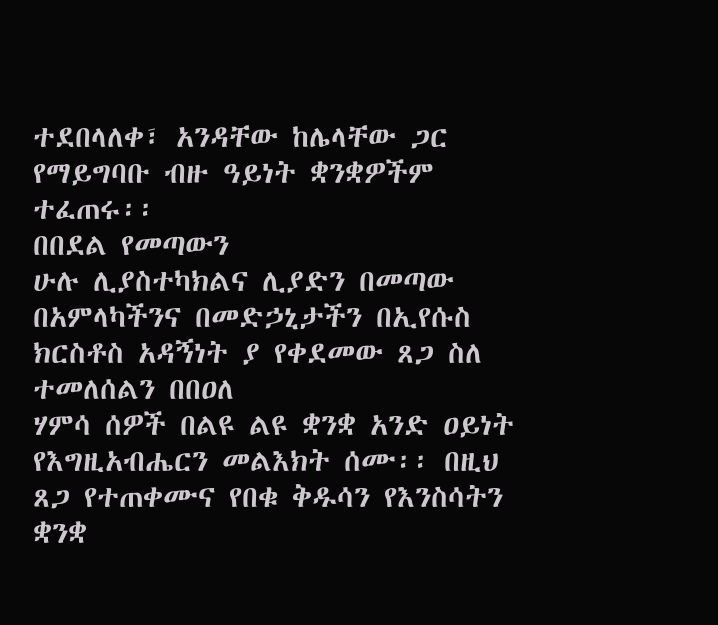ተደበላለቀ፣ አንዳቸው ከሌላቸው ጋር የማይግባቡ ብዙ ዓይነት ቋንቋዎችም ተፈጠሩ፡፡
በበደል የመጣውን
ሁሉ ሊያስተካክልና ሊያድን በመጣው በአምላካችንና በመድኃኒታችን በኢየሱስ ክርስቶስ አዳኝነት ያ የቀደመው ጸጋ ስለ ተመለሰልን በበዐለ
ሃምሳ ሰዎች በልዩ ልዩ ቋንቋ አንድ ዐይነት የእግዚአብሔርን መልእክት ሰሙ፡፡ በዚህ ጸጋ የተጠቀሙና የበቁ ቅዱሳን የእንስሳትን
ቋንቋ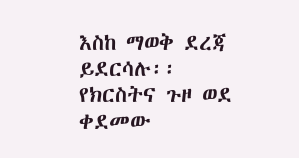እስከ ማወቅ ደረጃ ይደርሳሉ፡፡
የክርስትና ጉዞ ወደ
ቀደመው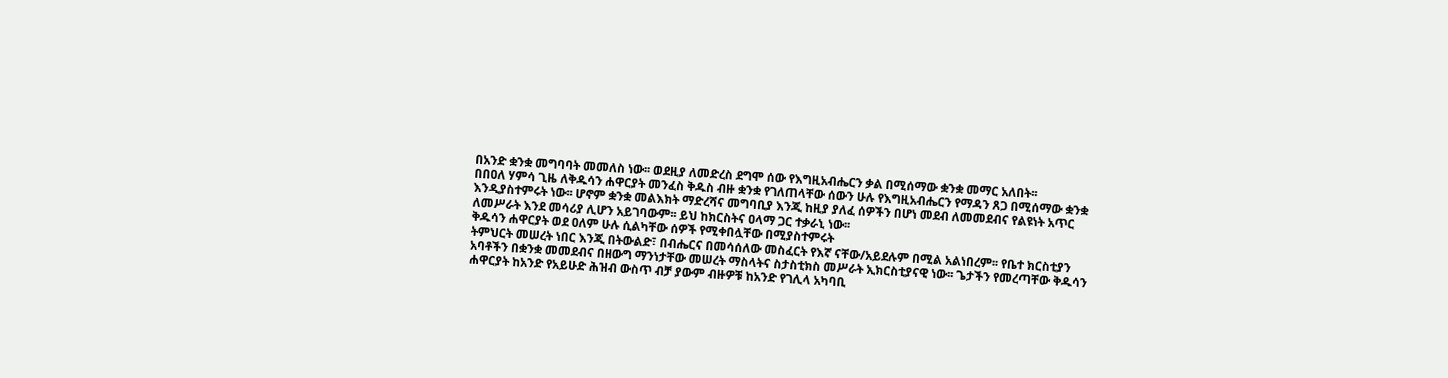በአንድ ቋንቋ መግባባት መመለስ ነው፡፡ ወደዚያ ለመድረስ ደግሞ ሰው የእግዚአብሔርን ቃል በሚሰማው ቋንቋ መማር አለበት፡፡
በበዐለ ሃምሳ ጊዜ ለቅዱሳን ሐዋርያት መንፈስ ቅዱስ ብዙ ቋንቋ የገለጠላቸው ሰውን ሁሉ የእግዚአብሔርን የማዳን ጸጋ በሚሰማው ቋንቋ
እንዲያስተምሩት ነው፡፡ ሆኖም ቋንቋ መልእክት ማድረሻና መግባቢያ እንጂ ከዚያ ያለፈ ሰዎችን በሆነ መደብ ለመመደብና የልዩነት አጥር
ለመሥራት እንደ መሳሪያ ሊሆን አይገባውም፡፡ ይህ ከክርስትና ዐላማ ጋር ተቃራኒ ነው፡፡
ቅዱሳን ሐዋርያት ወደ ዐለም ሁሉ ሲልካቸው ሰዎች የሚቀበሏቸው በሚያስተምሩት
ትምህርት መሠረት ነበር እንጂ በትውልድ፣ በብሔርና በመሳሰለው መስፈርት የእኛ ናቸው/አይደሉም በሚል አልነበረም፡፡ የቤተ ክርስቲያን
አባቶችን በቋንቋ መመደብና በዘውግ ማንነታቸው መሠረት ማስላትና ስታስቲክስ መሥራት ኢክርስቲያናዊ ነው፡፡ ጌታችን የመረጣቸው ቅዱሳን
ሐዋርያት ከአንድ የአይሁድ ሕዝብ ውስጥ ብቻ ያውም ብዙዎቹ ከአንድ የገሊላ አካባቢ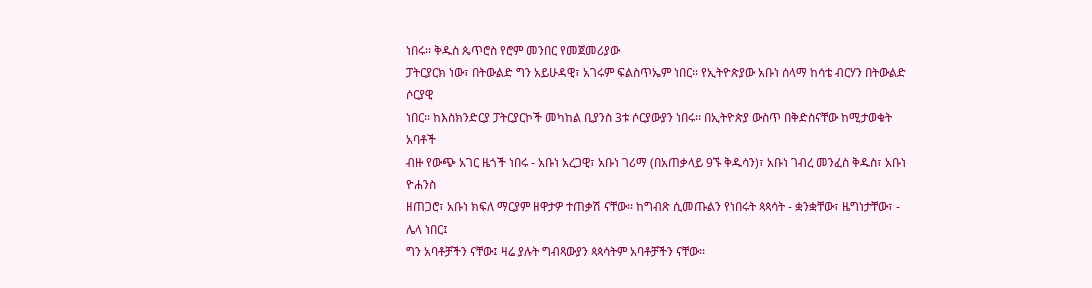ነበሩ፡፡ ቅዱስ ጴጥሮስ የሮም መንበር የመጀመሪያው
ፓትርያርክ ነው፣ በትውልድ ግን አይሁዳዊ፣ አገሩም ፍልስጥኤም ነበር፡፡ የኢትዮጵያው አቡነ ሰላማ ከሳቴ ብርሃን በትውልድ ሶርያዊ
ነበር፡፡ ከእስክንድርያ ፓትርያርኮች መካከል ቢያንስ 3ቱ ሶርያውያን ነበሩ፡፡ በኢትዮጵያ ውስጥ በቅድስናቸው ከሚታወቁት አባቶች
ብዙ የውጭ አገር ዜጎች ነበሩ - አቡነ አረጋዊ፣ አቡነ ገሪማ (በአጠቃላይ 9ኙ ቅዱሳን)፣ አቡነ ገብረ መንፈስ ቅዱስ፣ አቡነ ዮሐንስ
ዘጠጋሮ፣ አቡነ ክፍለ ማርያም ዘዋታዎ ተጠቃሽ ናቸው፡፡ ከግብጽ ሲመጡልን የነበሩት ጳጳሳት - ቋንቋቸው፣ ዜግነታቸው፣ - ሌላ ነበር፤
ግን አባቶቻችን ናቸው፤ ዛሬ ያሉት ግብጻውያን ጳጳሳትም አባቶቻችን ናቸው፡፡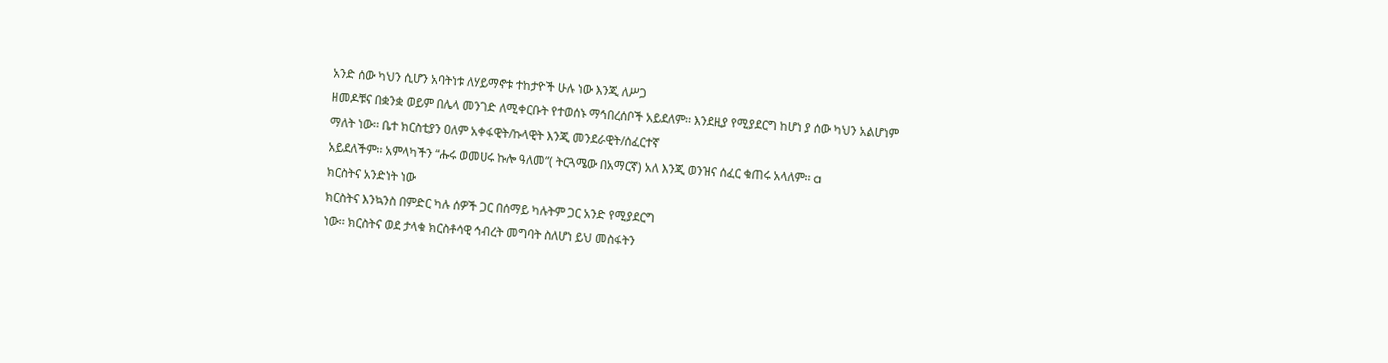አንድ ሰው ካህን ሲሆን አባትነቱ ለሃይማኖቱ ተከታዮች ሁሉ ነው እንጂ ለሥጋ
ዘመዶቹና በቋንቋ ወይም በሌላ መንገድ ለሚቀርቡት የተወሰኑ ማኅበረሰቦች አይደለም፡፡ እንደዚያ የሚያደርግ ከሆነ ያ ሰው ካህን አልሆነም
ማለት ነው፡፡ ቤተ ክርስቲያን ዐለም አቀፋዊት/ኩላዊት እንጂ መንደራዊት/ሰፈርተኛ
አይደለችም፡፡ አምላካችን “ሑሩ ወመሀሩ ኩሎ ዓለመ”( ትርጓሜው በአማርኛ) አለ እንጂ ወንዝና ሰፈር ቁጠሩ አላለም፡፡ a
ክርስትና አንድነት ነው
ክርስትና እንኳንስ በምድር ካሉ ሰዎች ጋር በሰማይ ካሉትም ጋር አንድ የሚያደርግ
ነው፡፡ ክርስትና ወደ ታላቁ ክርስቶሳዊ ኅብረት መግባት ስለሆነ ይህ መስፋትን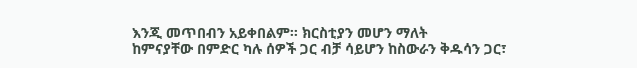እንጂ መጥበብን አይቀበልም፡፡ ክርስቲያን መሆን ማለት
ከምናያቸው በምድር ካሉ ሰዎች ጋር ብቻ ሳይሆን ከስውራን ቅዱሳን ጋር፣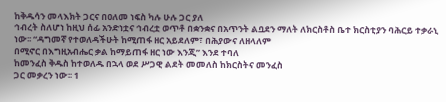ከቅዱሳን መላእክት ጋርና በዐለመ ነፍስ ካሉ ሁሉ ጋር ያለ
ኅብረት ስለሆነ ከዚህ ሰፊ አንድነቷና ኅብረቷ ወጥቶ በቋንቋና በአጥንት ልቧደን ማለት ለክርስቶስ ቤተ ክርስቲያን ባሕርይ ተቃራኒ
ነው፡፡ “ዳግመኛ የተወለዳችሁት ከሚጠፋ ዘር አይደለም፣ በሕያውና ለዘላለም
በሚኖር በእግዚአብሔር ቃል ከማይጠፋ ዘር ነው እንጂ” እንደ ተባለ
ከመንፈስ ቅዱስ ከተወለዱ በኋላ ወደ ሥጋዊ ልደት መመለስ ከክርስትና መንፈስ
ጋር መቃረን ነው፡፡ 1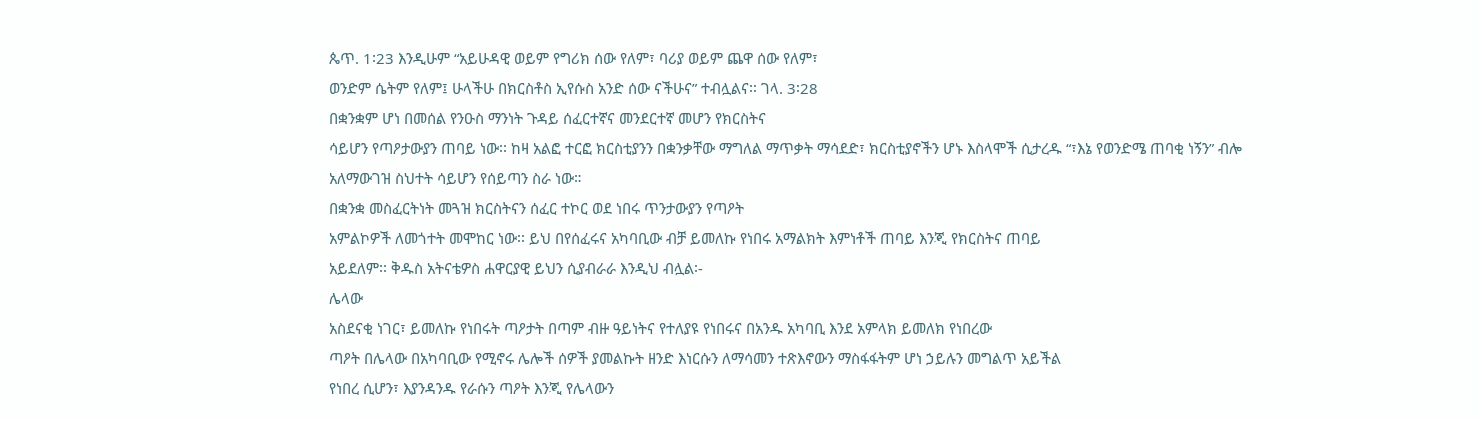ጴጥ. 1፡23 እንዲሁም “አይሁዳዊ ወይም የግሪክ ሰው የለም፣ ባሪያ ወይም ጨዋ ሰው የለም፣
ወንድም ሴትም የለም፤ ሁላችሁ በክርስቶስ ኢየሱስ አንድ ሰው ናችሁና” ተብሏልና፡፡ ገላ. 3፡28
በቋንቋም ሆነ በመሰል የንዑስ ማንነት ጉዳይ ሰፈርተኛና መንደርተኛ መሆን የክርስትና
ሳይሆን የጣዖታውያን ጠባይ ነው፡፡ ከዛ አልፎ ተርፎ ክርስቲያንን በቋንቃቸው ማግለል ማጥቃት ማሳደድ፣ ክርስቲያኖችን ሆኑ እስላሞች ሲታረዱ “፣እኔ የወንድሜ ጠባቂ ነኝን” ብሎ አለማውገዝ ስህተት ሳይሆን የሰይጣን ስራ ነው።
በቋንቋ መስፈርትነት መጓዝ ክርስትናን ሰፈር ተኮር ወደ ነበሩ ጥንታውያን የጣዖት
አምልኮዎች ለመጎተት መሞከር ነው፡፡ ይህ በየሰፈሩና አካባቢው ብቻ ይመለኩ የነበሩ አማልክት እምነቶች ጠባይ እንጂ የክርስትና ጠባይ
አይደለም፡፡ ቅዱስ አትናቴዎስ ሐዋርያዊ ይህን ሲያብራራ እንዲህ ብሏል፡-
ሌላው
አስደናቂ ነገር፣ ይመለኩ የነበሩት ጣዖታት በጣም ብዙ ዓይነትና የተለያዩ የነበሩና በአንዱ አካባቢ እንደ አምላክ ይመለክ የነበረው
ጣዖት በሌላው በአካባቢው የሚኖሩ ሌሎች ሰዎች ያመልኩት ዘንድ እነርሱን ለማሳመን ተጽእኖውን ማስፋፋትም ሆነ ኃይሉን መግልጥ አይችል
የነበረ ሲሆን፣ እያንዳንዱ የራሱን ጣዖት እንጂ የሌላውን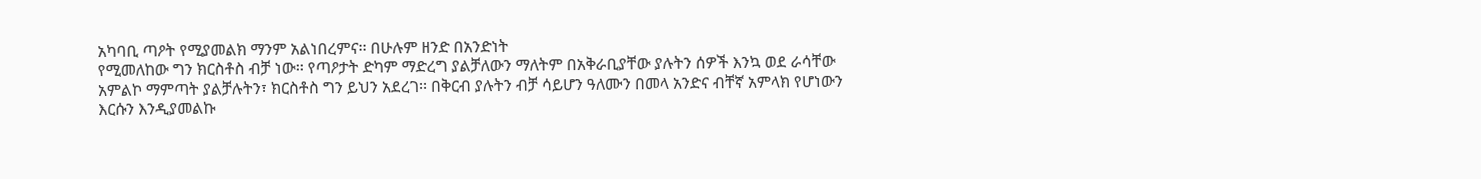አካባቢ ጣዖት የሚያመልክ ማንም አልነበረምና፡፡ በሁሉም ዘንድ በአንድነት
የሚመለከው ግን ክርስቶስ ብቻ ነው፡፡ የጣዖታት ድካም ማድረግ ያልቻለውን ማለትም በአቅራቢያቸው ያሉትን ሰዎች እንኳ ወደ ራሳቸው
አምልኮ ማምጣት ያልቻሉትን፣ ክርስቶስ ግን ይህን አደረገ፡፡ በቅርብ ያሉትን ብቻ ሳይሆን ዓለሙን በመላ አንድና ብቸኛ አምላክ የሆነውን
እርሱን እንዲያመልኩ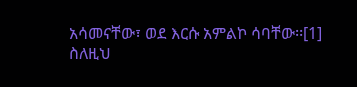አሳመናቸው፣ ወደ እርሱ አምልኮ ሳባቸው፡፡[1]
ስለዚህ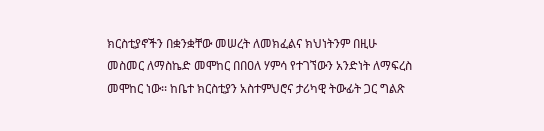ክርስቲያኖችን በቋንቋቸው መሠረት ለመክፈልና ክህነትንም በዚሁ መስመር ለማስኬድ መሞከር በበዐለ ሃምሳ የተገኘውን አንድነት ለማፍረስ
መሞከር ነው፡፡ ከቤተ ክርስቲያን አስተምህሮና ታሪካዊ ትውፊት ጋር ግልጽ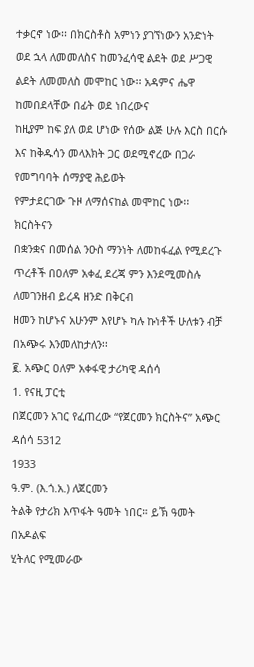ተቃርኖ ነው፡፡ በክርስቶስ አምነን ያገኘነውን አንድነት
ወደ ኋላ ለመመለስና ከመንፈሳዊ ልደት ወደ ሥጋዊ ልደት ለመመለስ መሞከር ነው፡፡ አዳምና ሔዋ ከመበደላቸው በፊት ወደ ነበረውና
ከዚያም ከፍ ያለ ወደ ሆነው የሰው ልጅ ሁሉ እርስ በርሱ እና ከቅዱሳን መላእክት ጋር ወደሚኖረው በጋራ የመግባባት ሰማያዊ ሕይወት
የምታደርገው ጉዞ ለማሰናከል መሞከር ነው፡፡
ክርስትናን
በቋንቋና በመሰል ንዑስ ማንነት ለመከፋፈል የሚደረጉ ጥረቶች በዐለም አቀፈ ደረጃ ምን እንደሚመስሉ ለመገንዘብ ይረዳ ዘንድ በቅርብ
ዘመን ከሆኑና አሁንም እየሆኑ ካሉ ኩነቶች ሁለቱን ብቻ በአጭሩ እንመለከታለን፡፡
፪. አጭር ዐለም አቀፋዊ ታሪካዊ ዳሰሳ
1. የናዚ ፓርቲ
በጀርመን አገር የፈጠረው “የጀርመን ክርስትና” አጭር ዳሰሳ 5312
1933
ዓ.ም. (እ.ጎ.አ.) ለጀርመን
ትልቅ የታሪክ እጥፋት ዓመት ነበር። ይኽ ዓመት በአዶልፍ
ሂትለር የሚመራው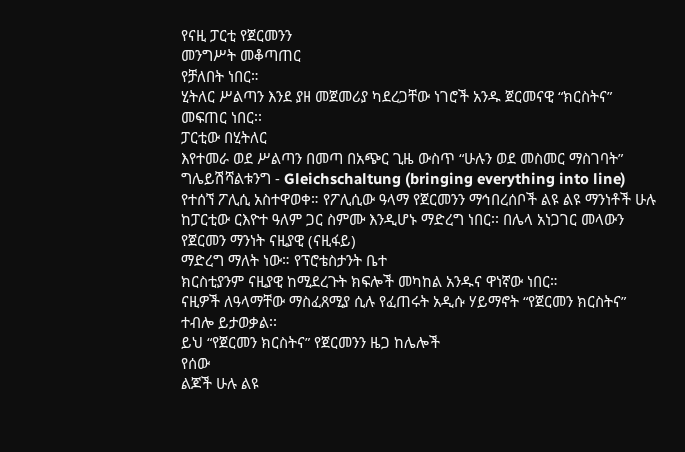የናዚ ፓርቲ የጀርመንን
መንግሥት መቆጣጠር
የቻለበት ነበር።
ሂትለር ሥልጣን እንደ ያዘ መጀመሪያ ካደረጋቸው ነገሮች አንዱ ጀርመናዊ “ክርስትና”
መፍጠር ነበር፡፡
ፓርቲው በሂትለር
እየተመራ ወደ ሥልጣን በመጣ በአጭር ጊዜ ውስጥ “ሁሉን ወደ መስመር ማስገባት” ግሌይሽሻልቱንግ - Gleichschaltung (bringing everything into line) የተሰኘ ፖሊሲ አስተዋወቀ። የፖሊሲው ዓላማ የጀርመንን ማኅበረሰቦች ልዩ ልዩ ማንነቶች ሁሉ ከፓርቲው ርእዮተ ዓለም ጋር ስምሙ እንዲሆኑ ማድረግ ነበር፡፡ በሌላ አነጋገር መላውን የጀርመን ማንነት ናዚያዊ (ናዚፋይ)
ማድረግ ማለት ነው። የፕሮቴስታንት ቤተ
ክርስቲያንም ናዚያዊ ከሚደረጉት ክፍሎች መካከል አንዱና ዋነኛው ነበር።
ናዚዎች ለዓላማቸው ማስፈጸሚያ ሲሉ የፈጠሩት አዲሱ ሃይማኖት “የጀርመን ክርስትና” ተብሎ ይታወቃል፡፡
ይህ “የጀርመን ክርስትና” የጀርመንን ዜጋ ከሌሎች
የሰው
ልጆች ሁሉ ልዩ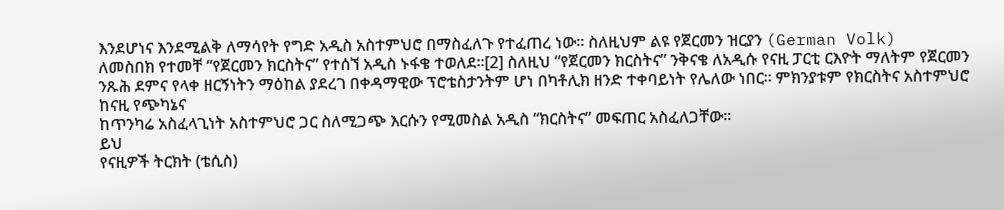እንደሆነና እንደሚልቅ ለማሳየት የግድ አዲስ አስተምህሮ በማስፈለጉ የተፈጠረ ነው። ስለዚህም ልዩ የጀርመን ዝርያን (German Volk)
ለመስበክ የተመቸ “የጀርመን ክርስትና” የተሰኘ አዲስ ኑፋቄ ተወለደ።[2] ስለዚህ “የጀርመን ክርስትና” ንቅናቄ ለአዲሱ የናዚ ፓርቲ ርእዮት ማለትም የጀርመን ንጹሕ ደምና የላቀ ዘርኝነትን ማዕከል ያደረገ በቀዳማዊው ፕሮቴስታንትም ሆነ በካቶሊክ ዘንድ ተቀባይነት የሌለው ነበር። ምክንያቱም የክርስትና አስተምህሮ ከናዚ የጭካኔና
ከጥንካሬ አስፈላጊነት አስተምህሮ ጋር ስለሚጋጭ እርሱን የሚመስል አዲስ “ክርስትና” መፍጠር አስፈለጋቸው፡፡
ይህ
የናዚዎች ትርክት (ቴሲስ)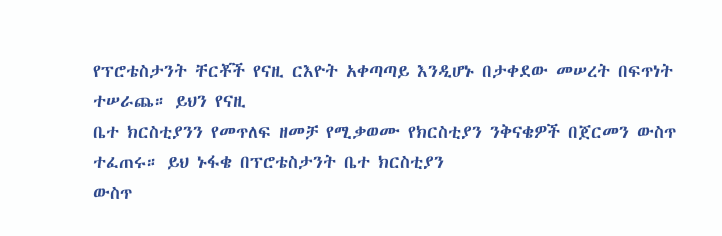የፕሮቴስታንት ቸርቾች የናዚ ርእዮት አቀጣጣይ እንዲሆኑ በታቀደው መሠረት በፍጥነት ተሠራጨ። ይህን የናዚ
ቤተ ክርስቲያንን የመጥለፍ ዘመቻ የሚቃወሙ የክርስቲያን ንቅናቄዎች በጀርመን ውስጥ ተፈጠሩ። ይህ ኑፋቄ በፕሮቴስታንት ቤተ ክርስቲያን
ውስጥ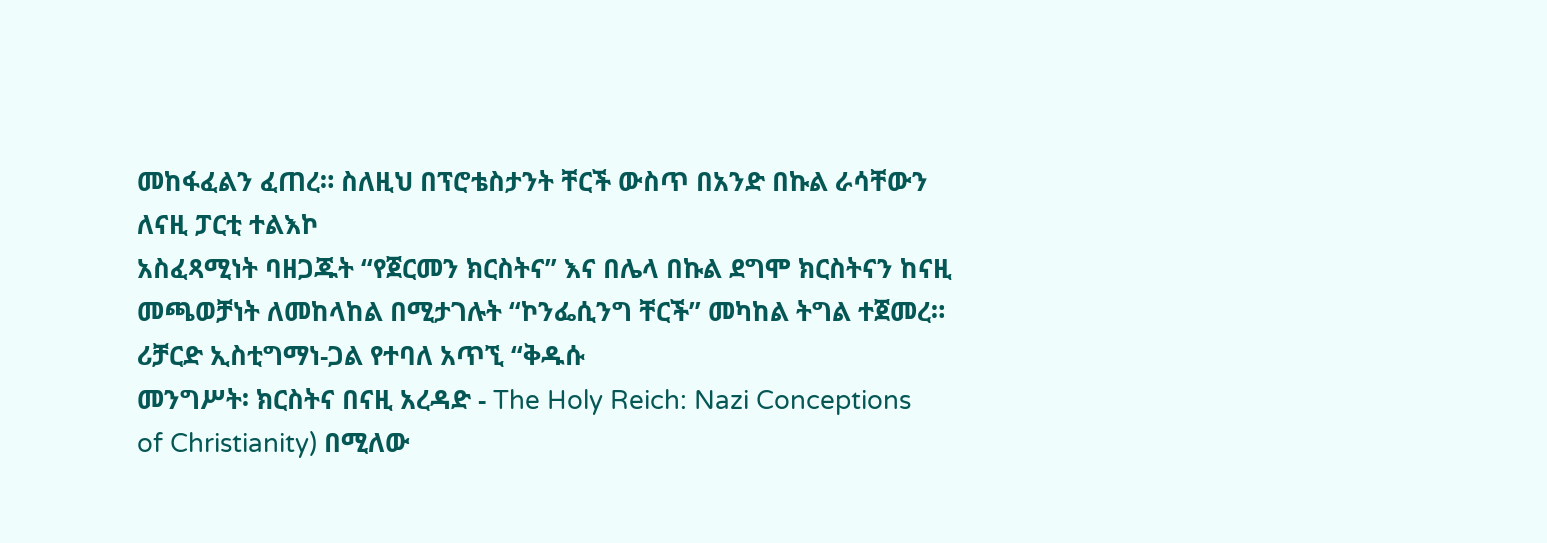መከፋፈልን ፈጠረ። ስለዚህ በፕሮቴስታንት ቸርች ውስጥ በአንድ በኩል ራሳቸውን ለናዚ ፓርቲ ተልእኮ
አስፈጻሚነት ባዘጋጁት “የጀርመን ክርስትና” እና በሌላ በኩል ደግሞ ክርስትናን ከናዚ
መጫወቻነት ለመከላከል በሚታገሉት “ኮንፌሲንግ ቸርች” መካከል ትግል ተጀመረ።
ሪቻርድ ኢስቲግማነ-ጋል የተባለ አጥኚ “ቅዱሱ
መንግሥት፡ ክርስትና በናዚ አረዳድ - The Holy Reich: Nazi Conceptions
of Christianity) በሚለው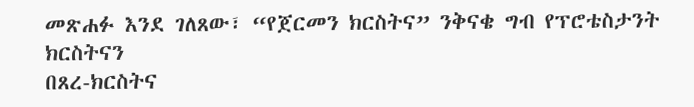መጽሐፉ እንደ ገለጸው፣ “የጀርመን ክርስትና” ንቅናቄ ግብ የፕሮቴስታንት ክርስትናን
በጸረ-ክርስትና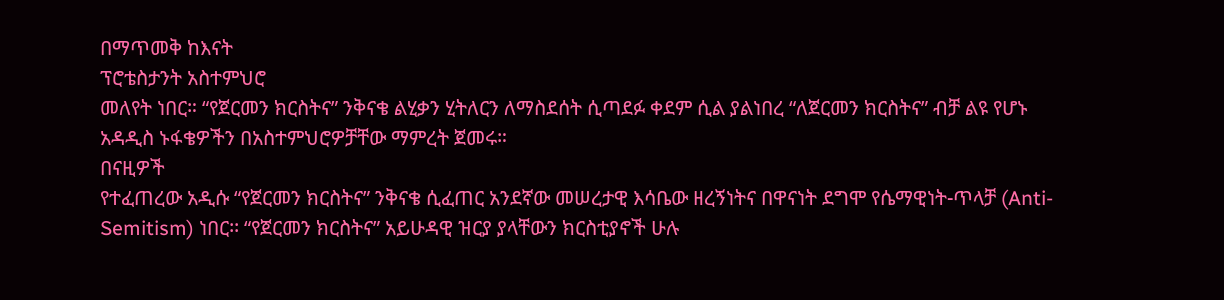በማጥመቅ ከእናት
ፕሮቴስታንት አስተምህሮ
መለየት ነበር። “የጀርመን ክርስትና” ንቅናቄ ልሂቃን ሂትለርን ለማስደሰት ሲጣደፉ ቀደም ሲል ያልነበረ “ለጀርመን ክርስትና” ብቻ ልዩ የሆኑ አዳዲስ ኑፋቄዎችን በአስተምህሮዎቻቸው ማምረት ጀመሩ።
በናዚዎች
የተፈጠረው አዲሱ “የጀርመን ክርስትና” ንቅናቄ ሲፈጠር አንደኛው መሠረታዊ እሳቤው ዘረኝነትና በዋናነት ደግሞ የሴማዊነት-ጥላቻ (Anti-Semitism) ነበር፡፡ “የጀርመን ክርስትና” አይሁዳዊ ዝርያ ያላቸውን ክርስቲያኖች ሁሉ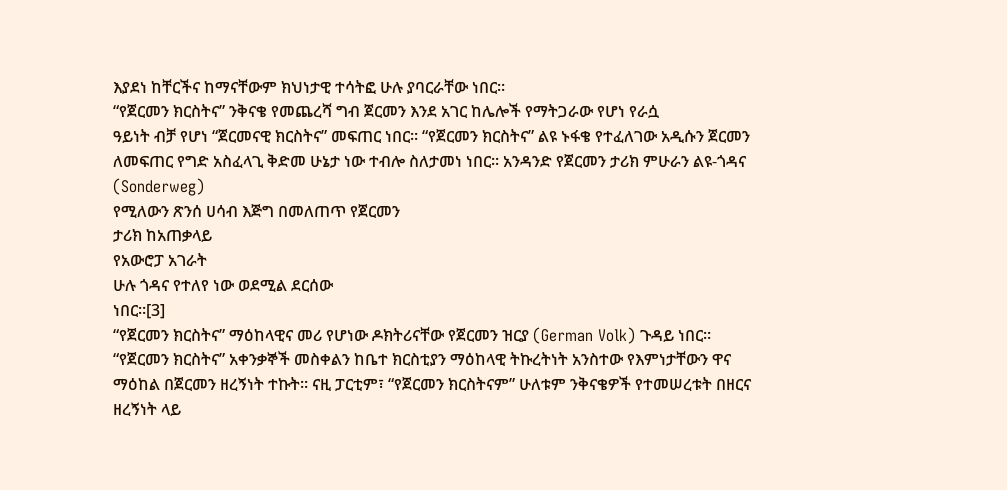እያደነ ከቸርችና ከማናቸውም ክህነታዊ ተሳትፎ ሁሉ ያባርራቸው ነበር።
“የጀርመን ክርስትና” ንቅናቄ የመጨረሻ ግብ ጀርመን እንደ አገር ከሌሎች የማትጋራው የሆነ የራሷ
ዓይነት ብቻ የሆነ “ጀርመናዊ ክርስትና” መፍጠር ነበር። “የጀርመን ክርስትና” ልዩ ኑፋቄ የተፈለገው አዲሱን ጀርመን ለመፍጠር የግድ አስፈላጊ ቅድመ ሁኔታ ነው ተብሎ ስለታመነ ነበር፡፡ አንዳንድ የጀርመን ታሪክ ምሁራን ልዩ-ጎዳና (Sonderweg)
የሚለውን ጽንሰ ሀሳብ እጅግ በመለጠጥ የጀርመን
ታሪክ ከአጠቃላይ
የአውሮፓ አገራት
ሁሉ ጎዳና የተለየ ነው ወደሚል ደርሰው
ነበር።[3]
“የጀርመን ክርስትና” ማዕከላዊና መሪ የሆነው ዶክትሪናቸው የጀርመን ዝርያ (German Volk) ጉዳይ ነበር። “የጀርመን ክርስትና” አቀንቃኞች መስቀልን ከቤተ ክርስቲያን ማዕከላዊ ትኩረትነት አንስተው የእምነታቸውን ዋና ማዕከል በጀርመን ዘረኝነት ተኩት። ናዚ ፓርቲም፣ “የጀርመን ክርስትናም” ሁለቱም ንቅናቄዎች የተመሠረቱት በዘርና ዘረኝነት ላይ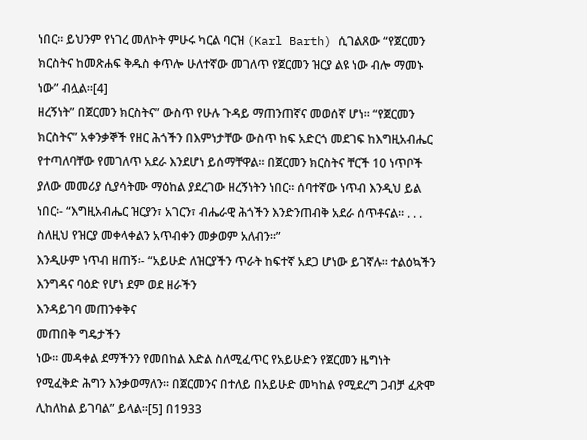ነበር። ይህንም የነገረ መለኮት ምሁሩ ካርል ባርዝ (Karl Barth) ሲገልጸው “የጀርመን ክርስትና ከመጽሐፍ ቅዱስ ቀጥሎ ሁለተኛው መገለጥ የጀርመን ዝርያ ልዩ ነው ብሎ ማመኑ ነው” ብሏል፡፡[4]
ዘረኝነት” በጀርመን ክርስትና” ውስጥ የሁሉ ጉዳይ ማጠንጠኛና መወሰኛ ሆነ። “የጀርመን ክርስትና” አቀንቃኞች የዘር ሕጎችን በእምነታቸው ውስጥ ከፍ አድርጎ መደገፍ ከእግዚአብሔር የተጣለባቸው የመገለጥ አደራ እንደሆነ ይሰማቸዋል። በጀርመን ክርስትና ቸርች 10 ነጥቦች ያለው መመሪያ ሲያሳትሙ ማዕከል ያደረገው ዘረኝነትን ነበር። ሰባተኛው ነጥብ እንዲህ ይል ነበር፡- “እግዚአብሔር ዝርያን፣ አገርን፣ ብሔራዊ ሕጎችን እንድንጠብቅ አደራ ሰጥቶናል። . . . ስለዚህ የዝርያ መቀላቀልን አጥብቀን መቃወም አለብን።”
እንዲሁም ነጥብ ዘጠኝ፡- “አይሁድ ለዝርያችን ጥራት ከፍተኛ አደጋ ሆነው ይገኛሉ። ተልዕኳችን
እንግዳና ባዕድ የሆነ ደም ወደ ዘራችን
እንዳይገባ መጠንቀቅና
መጠበቅ ግዴታችን
ነው። መዳቀል ደማችንን የመበከል እድል ስለሚፈጥር የአይሁድን የጀርመን ዜግነት የሚፈቅድ ሕግን እንቃወማለን። በጀርመንና በተለይ በአይሁድ መካከል የሚደረግ ጋብቻ ፈጽሞ ሊከለከል ይገባል” ይላል፡፡[5] በ1933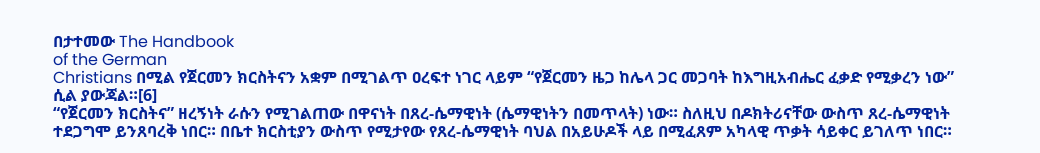በታተመው The Handbook
of the German
Christians በሚል የጀርመን ክርስትናን አቋም በሚገልጥ ዐረፍተ ነገር ላይም “የጀርመን ዜጋ ከሌላ ጋር መጋባት ከእግዚአብሔር ፈቃድ የሚቃረን ነው” ሲል ያውጃል።[6]
“የጀርመን ክርስትና” ዘረኝነት ራሱን የሚገልጠው በዋናነት በጸረ-ሴማዊነት (ሴማዊነትን በመጥላት) ነው። ስለዚህ በዶክትሪናቸው ውስጥ ጸረ-ሴማዊነት ተደጋግሞ ይንጸባረቅ ነበር። በቤተ ክርስቲያን ውስጥ የሚታየው የጸረ-ሴማዊነት ባህል በአይሁዶች ላይ በሚፈጸም አካላዊ ጥቃት ሳይቀር ይገለጥ ነበር።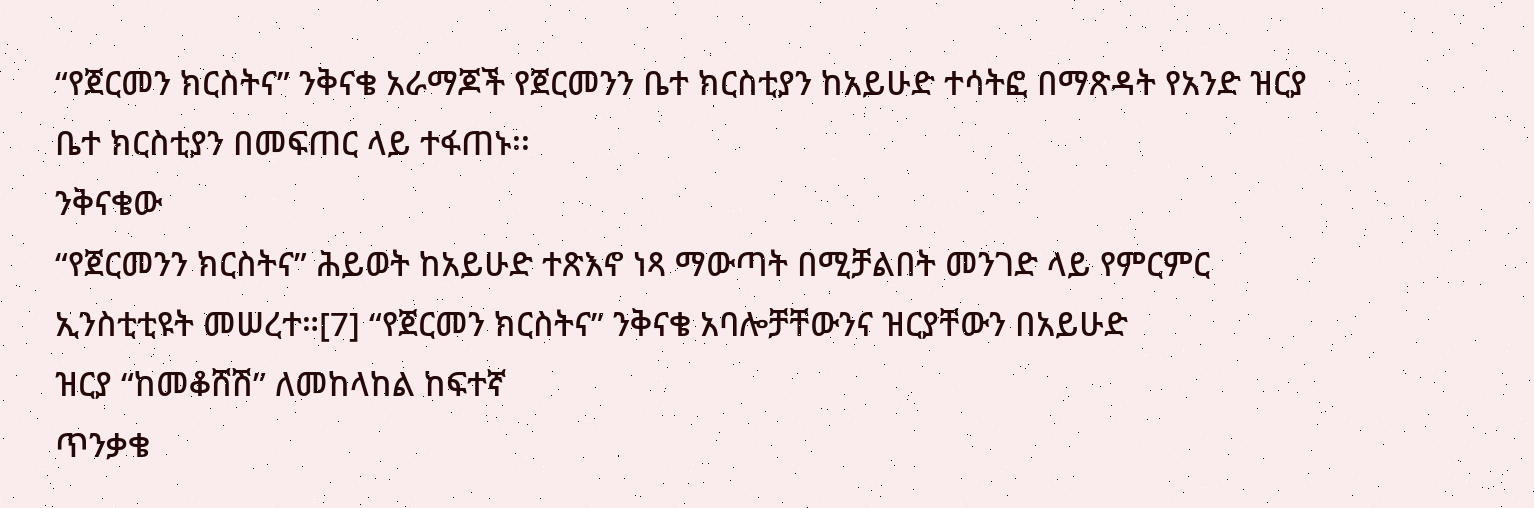“የጀርመን ክርስትና” ንቅናቄ አራማጆች የጀርመንን ቤተ ክርስቲያን ከአይሁድ ተሳትፎ በማጽዳት የአንድ ዝርያ ቤተ ክርስቲያን በመፍጠር ላይ ተፋጠኑ፡፡
ንቅናቄው
“የጀርመንን ክርስትና” ሕይወት ከአይሁድ ተጽእኖ ነጻ ማውጣት በሚቻልበት መንገድ ላይ የምርምር ኢንስቲቲዩት መሠረተ።[7] “የጀርመን ክርስትና” ንቅናቄ አባሎቻቸውንና ዝርያቸውን በአይሁድ
ዝርያ “ከመቆሸሽ” ለመከላከል ከፍተኛ
ጥንቃቄ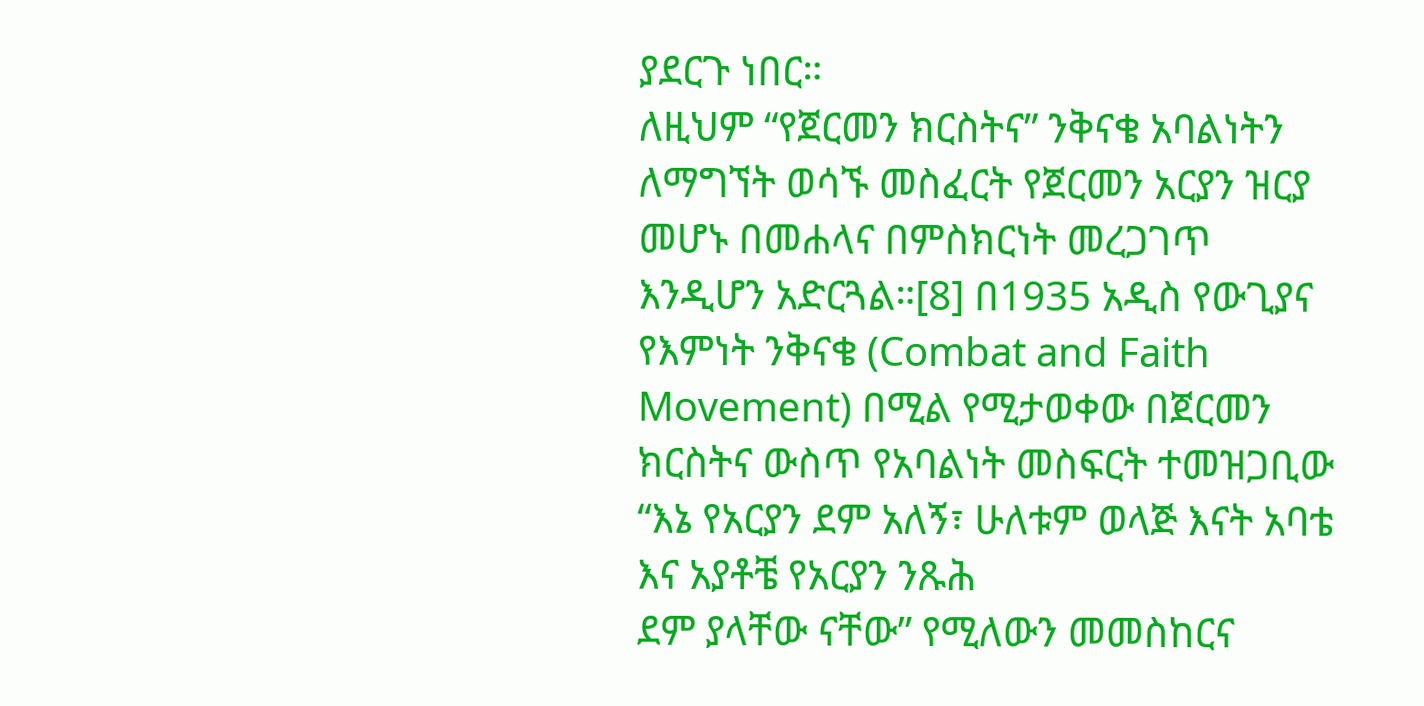ያደርጉ ነበር።
ለዚህም “የጀርመን ክርስትና” ንቅናቄ አባልነትን ለማግኘት ወሳኙ መስፈርት የጀርመን አርያን ዝርያ መሆኑ በመሐላና በምስክርነት መረጋገጥ እንዲሆን አድርጓል።[8] በ1935 አዲስ የውጊያና የእምነት ንቅናቄ (Combat and Faith Movement) በሚል የሚታወቀው በጀርመን ክርስትና ውስጥ የአባልነት መስፍርት ተመዝጋቢው “እኔ የአርያን ደም አለኝ፣ ሁለቱም ወላጅ እናት አባቴ እና አያቶቼ የአርያን ንጹሕ
ደም ያላቸው ናቸው” የሚለውን መመስከርና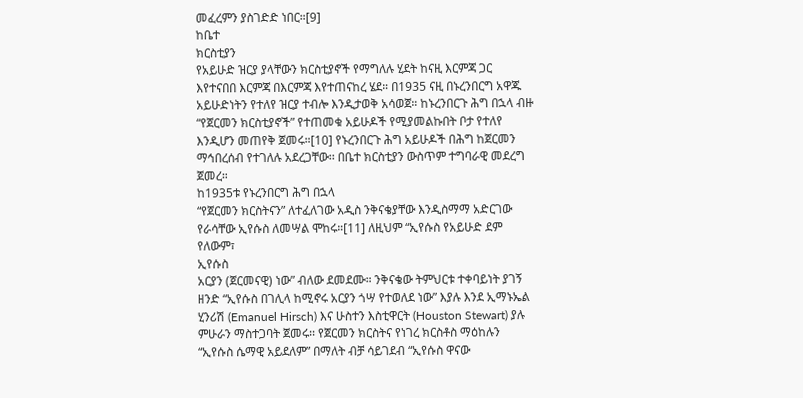መፈረምን ያስገድድ ነበር።[9]
ከቤተ
ክርስቲያን
የአይሁድ ዝርያ ያላቸውን ክርስቲያኖች የማግለሉ ሂደት ከናዚ እርምጃ ጋር እየተናበበ እርምጃ በእርምጃ እየተጠናከረ ሄደ። በ1935 ናዚ በኑረንበርግ አዋጁ አይሁድነትን የተለየ ዝርያ ተብሎ እንዲታወቅ አሳወጀ። ከኑረንበርጉ ሕግ በኋላ ብዙ “የጀርመን ክርስቲያኖች” የተጠመቁ አይሁዶች የሚያመልኩበት ቦታ የተለየ እንዲሆን መጠየቅ ጀመሩ።[10] የኑረንበርጉ ሕግ አይሁዶች በሕግ ከጀርመን ማኅበረሰብ የተገለሉ አደረጋቸው፡፡ በቤተ ክርስቲያን ውስጥም ተግባራዊ መደረግ ጀመረ።
ከ1935ቱ የኑረንበርግ ሕግ በኋላ
“የጀርመን ክርስትናን” ለተፈለገው አዲስ ንቅናቄያቸው እንዲስማማ አድርገው የራሳቸው ኢየሱስ ለመሣል ሞከሩ።[11] ለዚህም “ኢየሱስ የአይሁድ ደም የለውም፣
ኢየሱስ
አርያን (ጀርመናዊ) ነው” ብለው ደመደሙ። ንቅናቄው ትምህርቱ ተቀባይነት ያገኝ ዘንድ “ኢየሱስ በገሊላ ከሚኖሩ አርያን ጎሣ የተወለደ ነው” እያሉ እንደ ኢማኑኤል ሂንሪሽ (Emanuel Hirsch) እና ሁስተን እስቲዋርት (Houston Stewart) ያሉ ምሁራን ማስተጋባት ጀመሩ፡፡ የጀርመን ክርስትና የነገረ ክርስቶስ ማዕከሉን “ኢየሱስ ሴማዊ አይደለም” በማለት ብቻ ሳይገደብ “ኢየሱስ ዋናው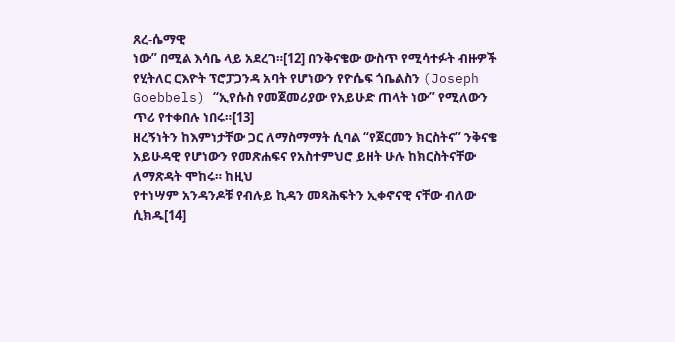ጸረ-ሴማዊ
ነው” በሚል እሳቤ ላይ አደረገ።[12] በንቅናቄው ውስጥ የሚሳተፉት ብዙዎች የሂትለር ርእዮት ፕሮፓጋንዳ አባት የሆነውን የዮሴፍ ጎቤልስን (Joseph Goebbels) “ኢየሱስ የመጀመሪያው የአይሁድ ጠላት ነው” የሚለውን ጥሪ የተቀበሉ ነበሩ።[13]
ዘረኝነትን ከእምነታቸው ጋር ለማስማማት ሲባል “የጀርመን ክርስትና” ንቅናቄ አይሁዳዊ የሆነውን የመጽሐፍና የአስተምህሮ ይዘት ሁሉ ከክርስትናቸው ለማጽዳት ሞከሩ። ከዚህ
የተነሣም አንዳንዶቹ የብሉይ ኪዳን መጻሕፍትን ኢቀኖናዊ ናቸው ብለው ሲክዱ[14]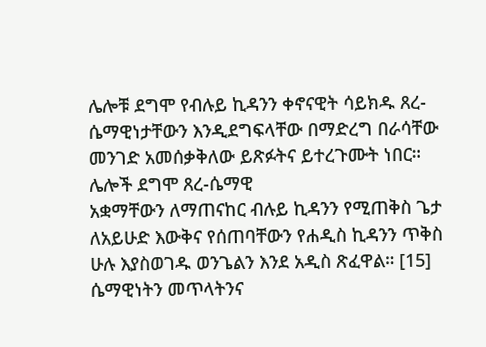ሌሎቹ ደግሞ የብሉይ ኪዳንን ቀኖናዊት ሳይክዱ ጸረ-ሴማዊነታቸውን እንዲደግፍላቸው በማድረግ በራሳቸው መንገድ አመሰቃቅለው ይጽፉትና ይተረጉሙት ነበር። ሌሎች ደግሞ ጸረ-ሴማዊ
አቋማቸውን ለማጠናከር ብሉይ ኪዳንን የሚጠቅስ ጌታ ለአይሁድ እውቅና የሰጠባቸውን የሐዲስ ኪዳንን ጥቅስ ሁሉ እያስወገዱ ወንጌልን እንደ አዲስ ጽፈዋል። [15]
ሴማዊነትን መጥላትንና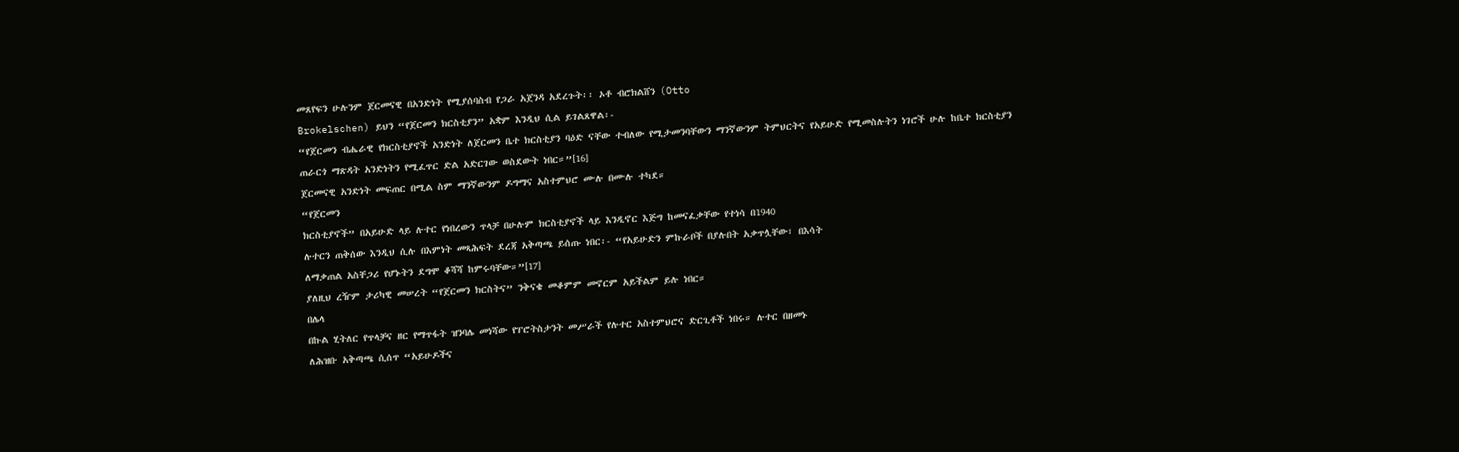መጸየፍን ሁሉንም ጀርመናዊ በአንድነት የሚያሰባስብ የጋራ አጀንዳ አደረጉት፡፡ ኦቶ ብሮክልሸን (Otto
Brokelschen) ይህን “የጀርመን ክርስቲያን” አቋም እንዲህ ሲል ይገልጸዋል፡-
“የጀርመን ብሔራዊ የክርስቲያኖች አንድነት ለጀርመን ቤተ ክርስቲያን ባዕድ ናቸው ተብለው የሚታመንባቸውን ማንኛውንም ትምህርትና የአይሁድ የሚመስሉትን ነገሮች ሁሉ ከቤተ ክርስቲያን ጠራርጎ ማጽዳት አንድነትን የሚፈጥር ድል አድርገው ወስደውት ነበር።”[16]
ጀርመናዊ አንድነት መፍጠር በሚል ስም ማንኛውንም ዶግማና አስተምህሮ ሙሉ በሙሉ ተካደ።
“የጀርመን
ክርስቲያኖች” በአይሁድ ላይ ሉተር የነበረውን ጥላቻ በሁሉም ክርስቲያኖች ላይ እንዲኖር እጅግ ከመናፈቃቸው የተነሳ በ1940
ሉተርን ጠቅሰው እንዲህ ሲሉ በእምነት መጻሕፍት ደረጃ አቅጣጫ ይሰጡ ነበር፡- “የአይሁድን ምኩራቦች በያሉበት አቃጥሏቸው፣ በእሳት
ለማቃጠል አስቸጋሪ የሆኑትን ደግሞ ቆሻሻ ከምሩባቸው።”[17]
ያለዚህ ረዥም ታሪካዊ መሠረት “የጀርመን ክርስትና” ንቅናቄ መቆምም መኖርም አይችልም ይሉ ነበር።
በሌላ
በኩል ሂትለር የጥላቻና ዘር የማጥፋት ዝንባሌ መነሻው የፐሮትስታንት መሥራች የሉተር አስተምህሮና ድርጊቶች ነበሩ። ሉተር በዘመኑ
ለሕዝቡ አቅጣጫ ሲሰጥ “አይሁዶችና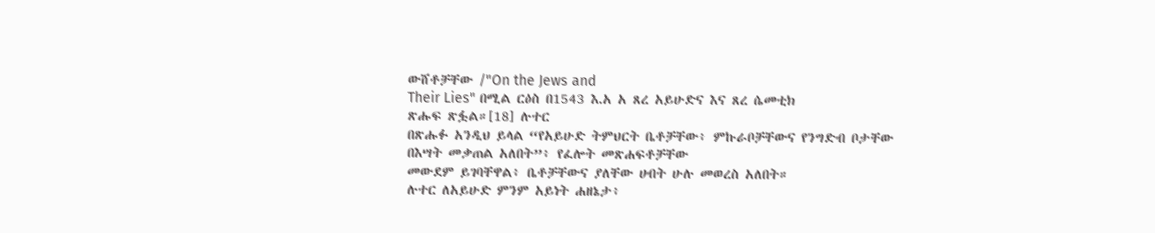ውሸቶቻቸው /"On the Jews and
Their Lies" በሚል ርዕስ በ1543 እ.አ አ ጸረ አይሁድና እና ጸረ ሴመቲክ
ጽሑፍ ጽፏል።[18] ሉተር
በጽሑፉ አንዲህ ይላል “የአይሁድ ትምህርት ቤቶቻቸው፥ ምኩራቦቻቸውና የንግድብ ቦታቸው በእሣት መቃጠል አለበት”፥ የፈሎት መጽሐፍቶቻቸው
መውደም ይገባቸዋል፥ ቤቶቻቸውና ያለቸው ሀብት ሁሉ መወረስ አለበት።
ሉተር ለአይሁድ ምንም አይነት ሐዘኔታ፥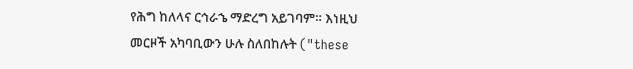የሕግ ከለላና ርኅራኄ ማድረግ አይገባም። እነዚህ
መርዞች አካባቢውን ሁሉ ስለበከሉት ("these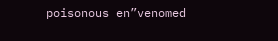poisonous en”venomed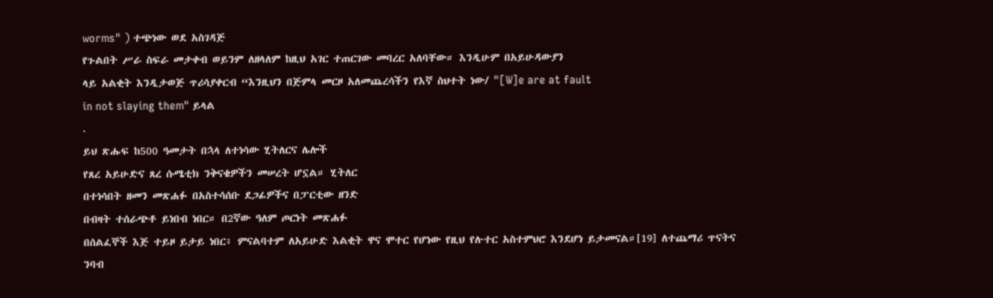worms" ) ተጭነው ወደ አስገዳጅ
የጉልበት ሥራ ስፍራ መታቀብ ወይንም ለዘላለም ከዚህ አገር ተጠርገው መባረር አለባቸው። እንዲሁም በአይሁዳውያን
ላይ አልቂት እንዲታወጅ ጥሪሳያቀርብ “እንዚህን በጅምላ መርዞ አለመጨረሳችን የእኛ ስህተት ነው/ "[W]e are at fault
in not slaying them" ይላል
.
ይህ ጽሑፍ ከ500 ዓመታት በኋላ ለተነሳው ሂትለርና ሌሎች
የጸረ አይሁድና ጸረ ሱሜቲክ ንቅናቄዎችን መሠረት ሆኗል። ሂትለር
በተነሳበት ዘመን መጽሐፉ በአስተሳሰቡ ደጋፊዎችና በፓርቲው ዘንድ
በብዛት ተሰራጭቶ ይነበብ ነበር። በ2ኛው ዓለም ጦርነት መጽሐፉ
በሰልፈኞች እጅ ተይዞ ይታይ ነበር፥ ምናልባተም ለአይሁድ እልቂት ዋና ሞተር የሆነው የዚህ የሉተር አስተምህሮ እንደሆነ ይታመናል።[19] ለተጨማሪ ጥናትና ንባብ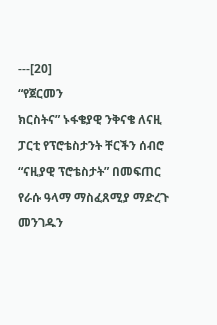---[20]
“የጀርመን
ክርስትና” ኑፋቄያዊ ንቅናቄ ለናዚ ፓርቲ የፕሮቴስታንት ቸርችን ሰብሮ “ናዚያዊ ፕሮቴስታት” በመፍጠር የራሱ ዓላማ ማስፈጸሚያ ማድረጉ
መንገዱን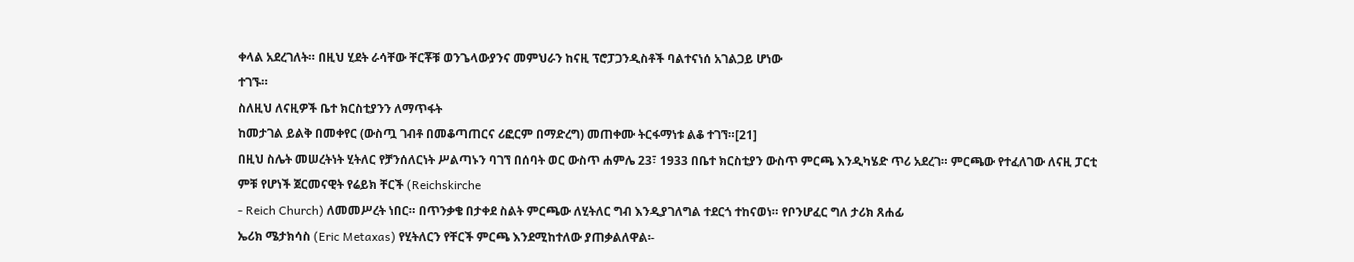ቀላል አደረገለት። በዚህ ሂደት ራሳቸው ቸርቾቹ ወንጌላውያንና መምህራን ከናዚ ፕሮፓጋንዲስቶች ባልተናነሰ አገልጋይ ሆነው
ተገኙ።
ስለዚህ ለናዚዎች ቤተ ክርስቲያንን ለማጥፋት
ከመታገል ይልቅ በመቀየር (ውስጧ ገብቶ በመቆጣጠርና ሪፎርም በማድረግ) መጠቀሙ ትርፋማነቱ ልቆ ተገኘ።[21]
በዚህ ስሌት መሠረትነት ሂትለር የቻንሰለርነት ሥልጣኑን ባገኘ በሰባት ወር ውስጥ ሐምሌ 23፣ 1933 በቤተ ክርስቲያን ውስጥ ምርጫ እንዲካሄድ ጥሪ አደረገ። ምርጫው የተፈለገው ለናዚ ፓርቲ
ምቹ የሆነች ጀርመናዊት የሬይክ ቸርች (Reichskirche
- Reich Church) ለመመሥረት ነበር። በጥንቃቄ በታቀደ ስልት ምርጫው ለሂትለር ግብ እንዲያገለግል ተደርጎ ተከናወነ። የቦንሆፈር ግለ ታሪክ ጸሐፊ
ኤሪክ ሜታክሳስ (Eric Metaxas) የሂትለርን የቸርች ምርጫ እንደሚከተለው ያጠቃልለዋል፡-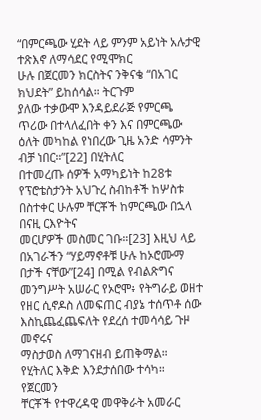“በምርጫው ሂደት ላይ ምንም አይነት አሉታዊ ተጽእኖ ለማሳደር የሚሞክር
ሁሉ በጀርመን ክርስትና ንቅናቄ “በአገር ክህደት” ይከሰሳል። ትርጉም
ያለው ተቃውሞ እንዳይደራጅ የምርጫ ጥሪው በተላለፈበት ቀን እና በምርጫው ዕለት መካከል የነበረው ጊዜ አንድ ሳምንት ብቻ ነበር።”[22] በሂትለር
በተመረጡ ሰዎች አማካይነት ከ28ቱ የፕሮቴስታንት አህጉረ ስብከቶች ከሦስቱ በስተቀር ሁሉም ቸርቾች ከምርጫው በኋላ በናዚ ርእዮትና
መርሆዎች መስመር ገቡ።[23] እዚህ ላይ በአገራችን “ሃይማኖቶቹ ሁሉ ከኦሮሙማ
በታች ናቸው”[24] በሚል የብልጽግና
መንግሥት አሠራር የኦሮሞ፥ የትግራይ ወዘተ የዘር ሲኖዶስ ለመፍጠር ብያኔ ተሰጥቶ ሰው እስኪጨፈጨፍለት የደረሰ ተመሳሳይ ጉዞ መኖሩና
ማስታወስ ለማገናዘብ ይጠቅማል።
የሂትለር እቅድ እንደታሰበው ተሳካ። የጀርመን
ቸርቾች የተዋረዳዊ መዋቅራት አመራር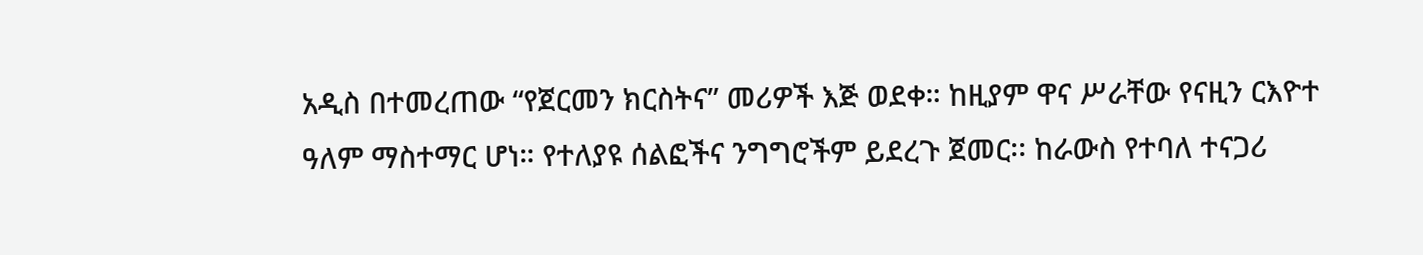አዲስ በተመረጠው “የጀርመን ክርስትና” መሪዎች እጅ ወደቀ። ከዚያም ዋና ሥራቸው የናዚን ርእዮተ
ዓለም ማስተማር ሆነ። የተለያዩ ሰልፎችና ንግግሮችም ይደረጉ ጀመር፡፡ ከራውስ የተባለ ተናጋሪ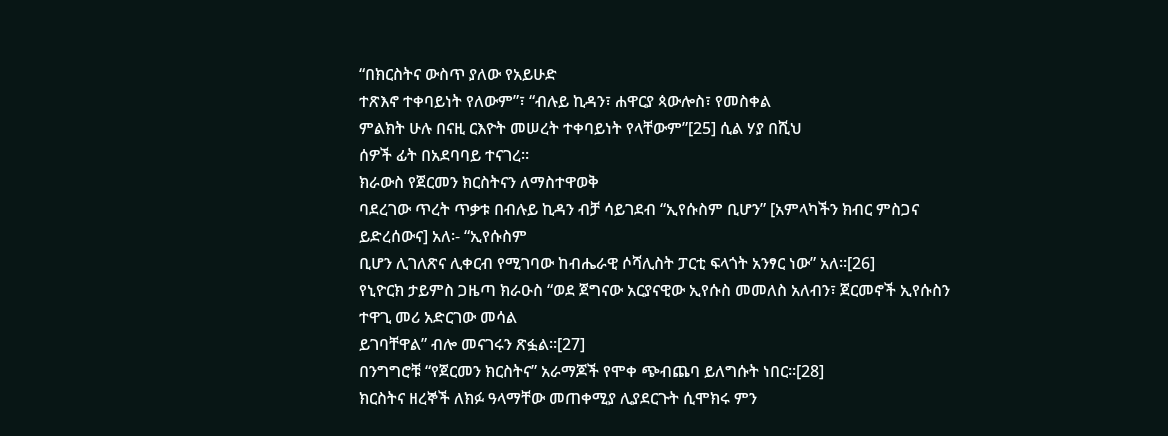“በክርስትና ውስጥ ያለው የአይሁድ
ተጽእኖ ተቀባይነት የለውም”፣ “ብሉይ ኪዳን፣ ሐዋርያ ጳውሎስ፣ የመስቀል
ምልክት ሁሉ በናዚ ርእዮት መሠረት ተቀባይነት የላቸውም”[25] ሲል ሃያ በሺህ
ሰዎች ፊት በአደባባይ ተናገረ።
ክራውስ የጀርመን ክርስትናን ለማስተዋወቅ
ባደረገው ጥረት ጥቃቱ በብሉይ ኪዳን ብቻ ሳይገደብ “ኢየሱስም ቢሆን” [አምላካችን ክብር ምስጋና ይድረሰውና] አለ፡- “ኢየሱስም
ቢሆን ሊገለጽና ሊቀርብ የሚገባው ከብሔራዊ ሶሻሊስት ፓርቲ ፍላጎት አንፃር ነው” አለ።[26]
የኒዮርክ ታይምስ ጋዜጣ ክራዑስ “ወደ ጀግናው አርያናዊው ኢየሱስ መመለስ አለብን፣ ጀርመኖች ኢየሱስን ተዋጊ መሪ አድርገው መሳል
ይገባቸዋል” ብሎ መናገሩን ጽፏል።[27]
በንግግሮቹ “የጀርመን ክርስትና” አራማጆች የሞቀ ጭብጨባ ይለግሱት ነበር።[28]
ክርስትና ዘረኞች ለክፉ ዓላማቸው መጠቀሚያ ሊያደርጉት ሲሞክሩ ምን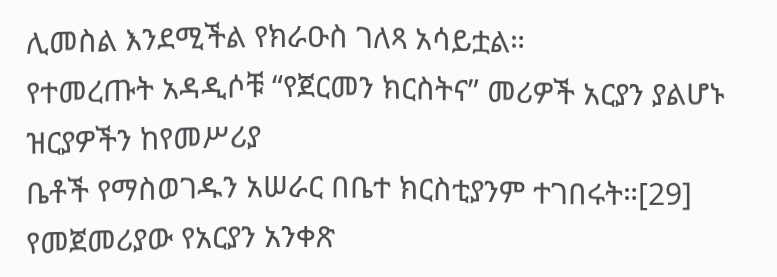ሊመስል እንደሚችል የክራዑስ ገለጻ አሳይቷል።
የተመረጡት አዳዲሶቹ “የጀርመን ክርስትና” መሪዎች አርያን ያልሆኑ ዝርያዎችን ከየመሥሪያ
ቤቶች የማስወገዱን አሠራር በቤተ ክርስቲያንም ተገበሩት።[29] የመጀመሪያው የአርያን አንቀጽ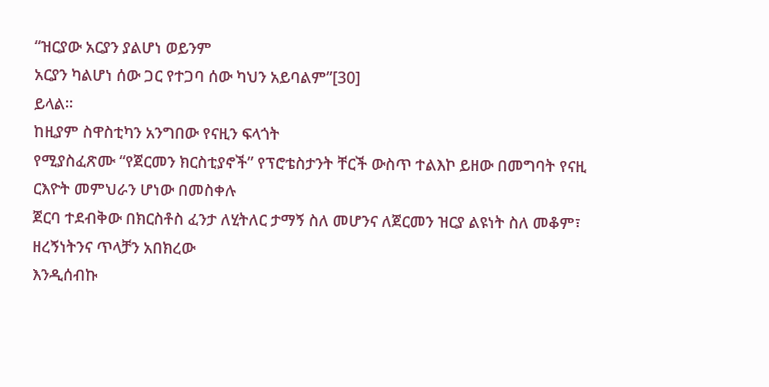“ዝርያው አርያን ያልሆነ ወይንም
አርያን ካልሆነ ሰው ጋር የተጋባ ሰው ካህን አይባልም”[30]
ይላል።
ከዚያም ስዋስቲካን አንግበው የናዚን ፍላጎት
የሚያስፈጽሙ “የጀርመን ክርስቲያኖች” የፕሮቴስታንት ቸርች ውስጥ ተልእኮ ይዘው በመግባት የናዚ ርእዮት መምህራን ሆነው በመስቀሉ
ጀርባ ተደብቅው በክርስቶስ ፈንታ ለሂትለር ታማኝ ስለ መሆንና ለጀርመን ዝርያ ልዩነት ስለ መቆም፣ ዘረኝነትንና ጥላቻን አበክረው
እንዲሰብኩ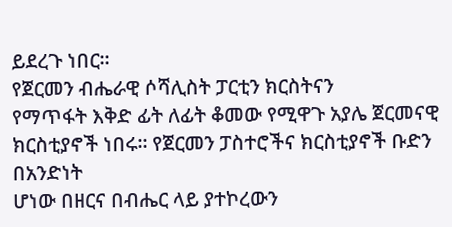ይደረጉ ነበር።
የጀርመን ብሔራዊ ሶሻሊስት ፓርቲን ክርስትናን
የማጥፋት እቅድ ፊት ለፊት ቆመው የሚዋጉ አያሌ ጀርመናዊ ክርስቲያኖች ነበሩ። የጀርመን ፓስተሮችና ክርስቲያኖች ቡድን በአንድነት
ሆነው በዘርና በብሔር ላይ ያተኮረውን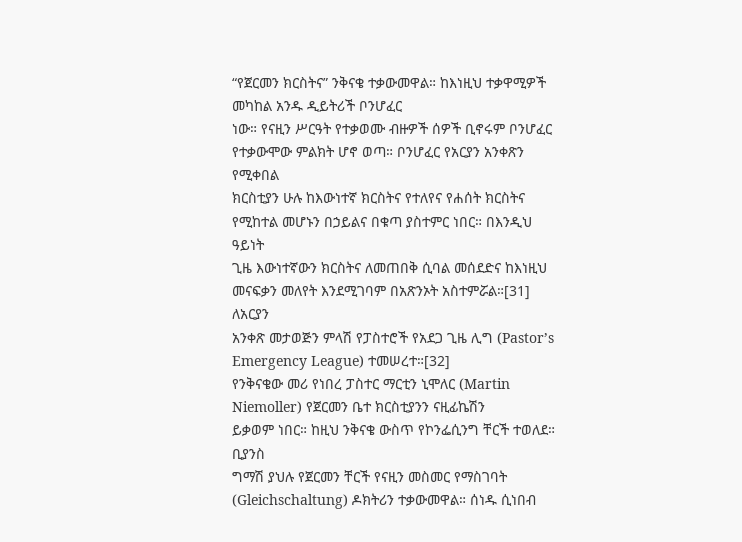“የጀርመን ክርስትና” ንቅናቄ ተቃውመዋል። ከእነዚህ ተቃዋሚዎች መካከል አንዱ ዲይትሪች ቦንሆፈር
ነው። የናዚን ሥርዓት የተቃወሙ ብዙዎች ሰዎች ቢኖሩም ቦንሆፈር የተቃውሞው ምልክት ሆኖ ወጣ። ቦንሆፈር የአርያን አንቀጽን የሚቀበል
ክርስቲያን ሁሉ ከእውነተኛ ክርስትና የተለየና የሐሰት ክርስትና የሚከተል መሆኑን በኃይልና በቁጣ ያስተምር ነበር። በእንዲህ ዓይነት
ጊዜ እውነተኛውን ክርስትና ለመጠበቅ ሲባል መሰደድና ከእነዚህ መናፍቃን መለየት እንደሚገባም በአጽንኦት አስተምሯል።[31]
ለአርያን
አንቀጽ መታወጅን ምላሽ የፓስተሮች የአደጋ ጊዜ ሊግ (Pastor’s
Emergency League) ተመሠረተ።[32]
የንቅናቄው መሪ የነበረ ፓስተር ማርቲን ኒሞለር (Martin Niemoller) የጀርመን ቤተ ክርስቲያንን ናዚፊኬሽን
ይቃወም ነበር። ከዚህ ንቅናቄ ውስጥ የኮንፌሲንግ ቸርች ተወለደ። ቢያንስ
ግማሽ ያህሉ የጀርመን ቸርች የናዚን መስመር የማስገባት (Gleichschaltung) ዶክትሪን ተቃውመዋል። ሰነዱ ሲነበብ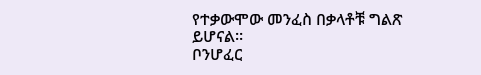የተቃውሞው መንፈስ በቃላቶቹ ግልጽ ይሆናል።
ቦንሆፈር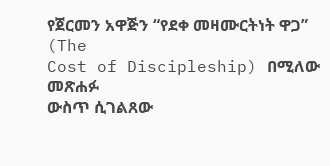የጀርመን አዋጅን “የደቀ መዛሙርትነት ዋጋ” (The
Cost of Discipleship) በሚለው መጽሐፉ
ውስጥ ሲገልጸው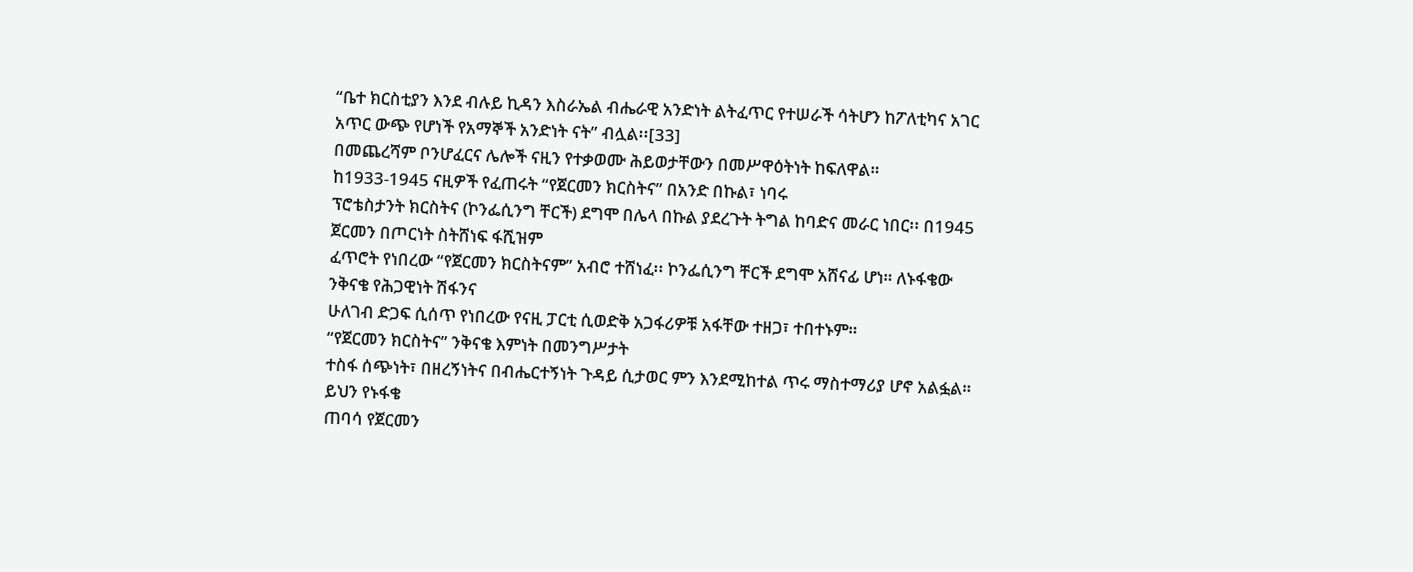“ቤተ ክርስቲያን እንደ ብሉይ ኪዳን እስራኤል ብሔራዊ አንድነት ልትፈጥር የተሠራች ሳትሆን ከፖለቲካና አገር
አጥር ውጭ የሆነች የአማኞች አንድነት ናት” ብሏል፡፡[33]
በመጨረሻም ቦንሆፈርና ሌሎች ናዚን የተቃወሙ ሕይወታቸውን በመሥዋዕትነት ከፍለዋል።
ከ1933-1945 ናዚዎች የፈጠሩት “የጀርመን ክርስትና” በአንድ በኩል፣ ነባሩ
ፕሮቴስታንት ክርስትና (ኮንፌሲንግ ቸርች) ደግሞ በሌላ በኩል ያደረጉት ትግል ከባድና መራር ነበር፡፡ በ1945 ጀርመን በጦርነት ስትሸነፍ ፋሺዝም
ፈጥሮት የነበረው “የጀርመን ክርስትናም” አብሮ ተሸነፈ፡፡ ኮንፌሲንግ ቸርች ደግሞ አሸናፊ ሆነ። ለኑፋቄው ንቅናቄ የሕጋዊነት ሽፋንና
ሁለገብ ድጋፍ ሲሰጥ የነበረው የናዚ ፓርቲ ሲወድቅ አጋፋሪዎቹ አፋቸው ተዘጋ፣ ተበተኑም።
“የጀርመን ክርስትና” ንቅናቄ እምነት በመንግሥታት
ተስፋ ሰጭነት፣ በዘረኝነትና በብሔርተኝነት ጉዳይ ሲታወር ምን እንደሚከተል ጥሩ ማስተማሪያ ሆኖ አልፏል። ይህን የኑፋቄ
ጠባሳ የጀርመን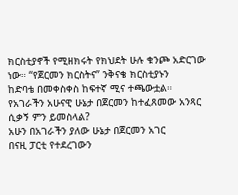ክርስቲያኖች የሚዘክሩት የክህደት ሁሉ ቁንጮ አድርገው ነው። “የጀርመን ክርስትና” ንቅናቄ ክርስቲያኑን
ከድባቴ በመቀስቀስ ከፍተኛ ሚና ተጫውቷል።
የአገራችን አሁናዊ ሁኔታ በጀርመን ከተፈጸመው አንጻር ሲቃኝ ምን ይመስላል?
አሁን በአገራችን ያለው ሁኔታ በጀርመን አገር
በናዚ ፓርቲ የተደረገውን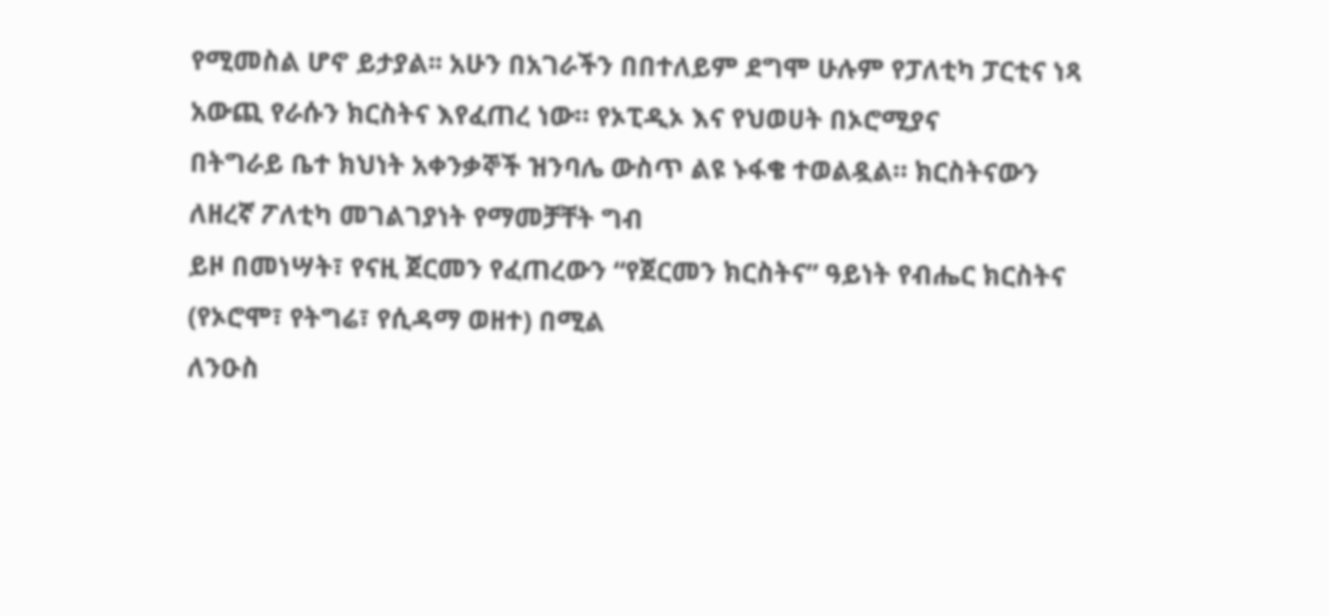የሚመስል ሆኖ ይታያል፡፡ አሁን በአገራችን በበተለይም ደግሞ ሁሉም የፓለቲካ ፓርቲና ነጻ አውጪ የራሱን ክርስትና እየፈጠረ ነው። የኦፒዲኦ እና የህወሀት በኦሮሚያና
በትግራይ ቤተ ክህነት አቀንቃኞች ዝንባሌ ውስጥ ልዩ ኑፋቄ ተወልዷል። ክርስትናውን ለዘረኛ ፖለቲካ መገልገያነት የማመቻቸት ግብ
ይዞ በመነሣት፣ የናዚ ጀርመን የፈጠረውን “የጀርመን ክርስትና” ዓይነት የብሔር ክርስትና (የኦሮሞ፣ የትግሬ፣ የሲዳማ ወዘተ) በሚል
ለንዑስ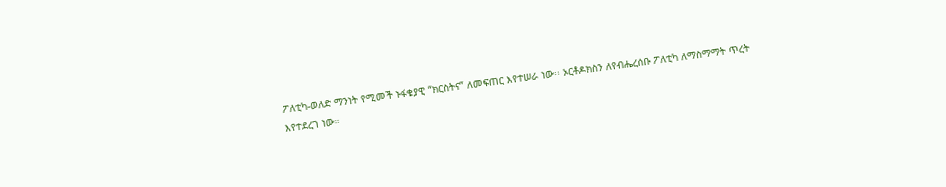ፖለቲካ-ወለድ ማንነት የሚመች ኑፋቄያዊ “ክርስትና” ለመፍጠር እየተሠራ ነው፡፡ ኦርቶዶክስን ለየብሔረሰቡ ፖለቲካ ለማስማማት ጥረት
እየተደረገ ነው።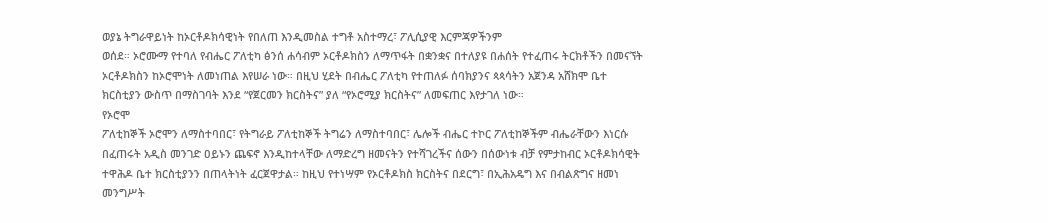ወያኔ ትግራዋይነት ከኦርቶዶክሳዊነት የበለጠ እንዲመስል ተግቶ አስተማረ፣ ፖሊሲያዊ እርምጃዎችንም
ወሰደ። ኦሮሙማ የተባለ የብሔር ፖለቲካ ፅንሰ ሐሳብም ኦርቶዶክስን ለማጥፋት በቋንቋና በተለያዩ በሐሰት የተፈጠሩ ትርክቶችን በመናኘት
ኦርቶዶክስን ከኦሮሞነት ለመነጠል እየሠራ ነው። በዚህ ሂደት በብሔር ፖለቲካ የተጠለፉ ሰባክያንና ጳጳሳትን አጀንዳ አሸክሞ ቤተ
ክርስቲያን ውስጥ በማስገባት እንደ “የጀርመን ክርስትና” ያለ “የኦሮሚያ ክርስትና” ለመፍጠር እየታገለ ነው።
የኦሮሞ
ፖለቲከኞች ኦሮሞን ለማስተባበር፣ የትግራይ ፖለቲከኞች ትግሬን ለማስተባበር፣ ሌሎች ብሔር ተኮር ፖለቲከኞችም ብሔራቸውን እነርሱ
በፈጠሩት አዲስ መንገድ ዐይኑን ጨፍኖ እንዲከተላቸው ለማድረግ ዘመናትን የተሻገረችና ሰውን በሰውነቱ ብቻ የምታከብር ኦርቶዶክሳዊት
ተዋሕዶ ቤተ ክርስቲያንን በጠላትነት ፈርጀዋታል። ከዚህ የተነሣም የኦርቶዶክስ ክርስትና በደርግ፣ በኢሕአዴግ እና በብልጽግና ዘመነ
መንግሥት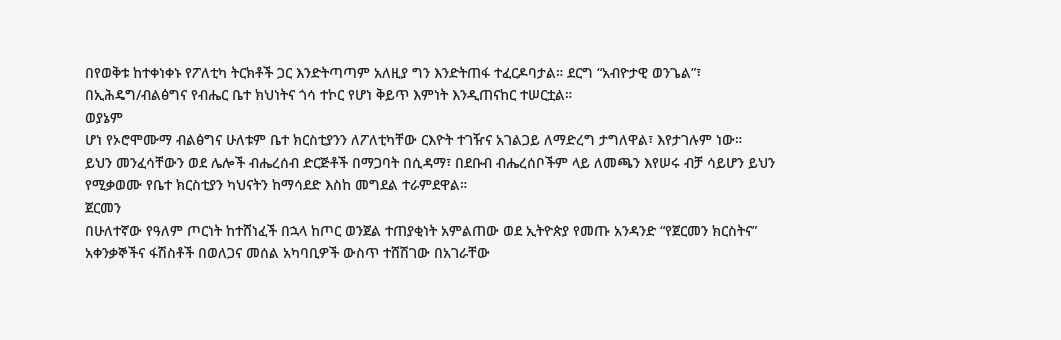በየወቅቱ ከተቀነቀኑ የፖለቲካ ትርክቶች ጋር እንድትጣጣም አለዚያ ግን እንድትጠፋ ተፈርዶባታል። ደርግ “አብዮታዊ ወንጌል”፣
በኢሕዴግ/ብልፅግና የብሔር ቤተ ክህነትና ጎሳ ተኮር የሆነ ቅይጥ እምነት እንዲጠናከር ተሠርቷል።
ወያኔም
ሆነ የኦሮሞሙማ ብልፅግና ሁለቱም ቤተ ክርስቲያንን ለፖለቲካቸው ርእዮት ተገዥና አገልጋይ ለማድረግ ታግለዋል፣ እየታገሉም ነው።
ይህን መንፈሳቸውን ወደ ሌሎች ብሔረሰብ ድርጅቶች በማጋባት በሲዳማ፣ በደቡብ ብሔረሰቦችም ላይ ለመጫን እየሠሩ ብቻ ሳይሆን ይህን
የሚቃወሙ የቤተ ክርስቲያን ካህናትን ከማሳደድ እስከ መግደል ተራምደዋል።
ጀርመን
በሁለተኛው የዓለም ጦርነት ከተሸነፈች በኋላ ከጦር ወንጀል ተጠያቂነት አምልጠው ወደ ኢትዮጵያ የመጡ አንዳንድ “የጀርመን ክርስትና”
አቀንቃኞችና ፋሽስቶች በወለጋና መሰል አካባቢዎች ውስጥ ተሸሽገው በአገራቸው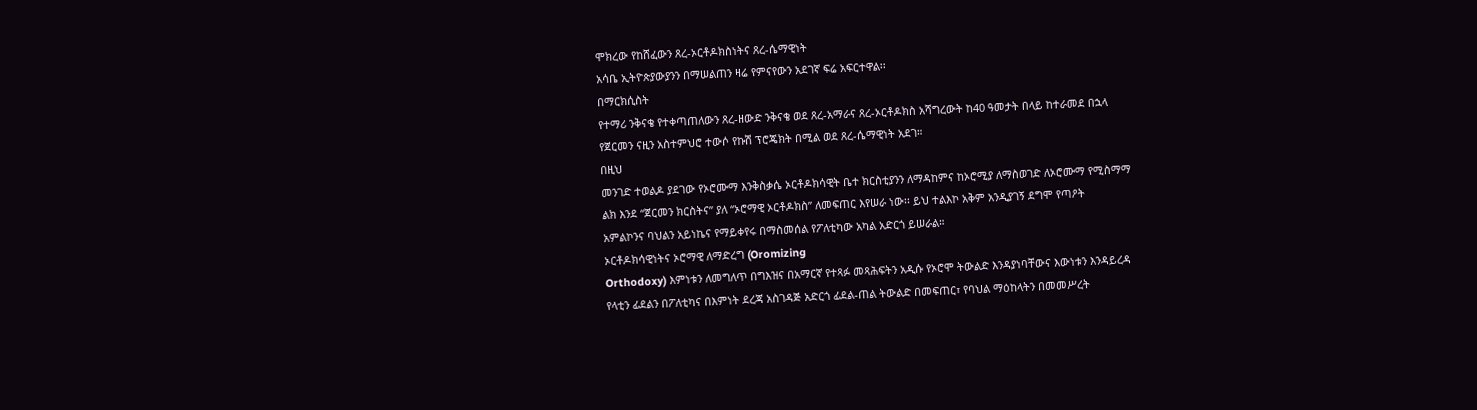ሞክረው የከሸፈውን ጸረ-ኦርቶዶክስነትና ጸረ-ሴማዊነት
አሳቤ ኢትዮጵያውያንን በማሠልጠን ዛሬ የምናየውን አደገኛ ፍሬ አፍርተዋል፡፡
በማርክሲስት
የተማሪ ንቅናቄ የተቀጣጠለውን ጸረ-ዘውድ ንቅናቄ ወደ ጸረ-አማራና ጸረ-ኦርቶዶክስ አሻግረውት ከ40 ዓመታት በላይ ከተራመደ በኋላ
የጀርመን ናዚን አስተምህሮ ተውሶ የኩሽ ፕሮጄክት በሚል ወደ ጸረ-ሴማዊነት አደገ።
በዚህ
መንገድ ተወልዶ ያደገው የኦሮሙማ እንቅስቃሴ ኦርቶዶክሳዊት ቤተ ክርስቲያንን ለማዳከምና ከኦሮሚያ ለማስወገድ ለኦሮሙማ የሚስማማ
ልክ እንደ “ጀርመን ክርስትና” ያለ “ኦሮማዊ ኦርቶዶክስ” ለመፍጠር እየሠራ ነው፡፡ ይህ ተልእኮ አቅም አንዲያገኝ ደግሞ የጣዖት
አምልኮንና ባህልን አይነኬና የማይቀየሩ በማስመሰል የፖለቲካው አካል አድርጎ ይሠራል።
ኦርቶዶክሳዊነትና ኦሮማዊ ለማድረግ (Oromizing
Orthodoxy) እምነቱን ለመግለጥ በግእዝና በአማርኛ የተጻፉ መጻሕፍትን አዲሱ የኦሮሞ ትውልድ እንዳያነባቸውና እውነቱን እንዳይረዳ
የላቲን ፊደልን በፖለቲካና በእምነት ደረጃ አስገዳጅ አድርጎ ፊደል-ጠል ትውልድ በመፍጠር፣ የባህል ማዕከላትን በመመሥረት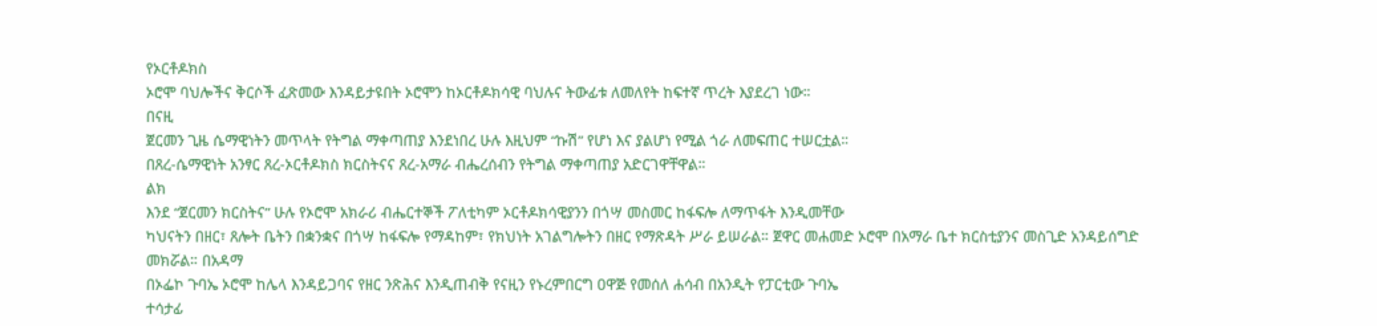የኦርቶዶክስ
ኦሮሞ ባህሎችና ቅርሶች ፈጽመው እንዳይታዩበት ኦሮሞን ከኦርቶዶክሳዊ ባህሉና ትውፊቱ ለመለየት ከፍተኛ ጥረት እያደረገ ነው።
በናዚ
ጀርመን ጊዜ ሴማዊነትን መጥላት የትግል ማቀጣጠያ እንደነበረ ሁሉ እዚህም “ኩሽ” የሆነ እና ያልሆነ የሚል ጎራ ለመፍጠር ተሠርቷል።
በጸረ-ሴማዊነት አንፃር ጸረ-ኦርቶዶክስ ክርስትናና ጸረ-አማራ ብሔረሰብን የትግል ማቀጣጠያ አድርገዋቸዋል።
ልክ
እንደ “ጀርመን ክርስትና” ሁሉ የኦሮሞ አክራሪ ብሔርተኞች ፖለቲካም ኦርቶዶክሳዊያንን በጎሣ መስመር ከፋፍሎ ለማጥፋት እንዲመቸው
ካህናትን በዘር፣ ጸሎት ቤትን በቋንቋና በጎሣ ከፋፍሎ የማዳከም፣ የክህነት አገልግሎትን በዘር የማጽዳት ሥራ ይሠራል። ጀዋር መሐመድ ኦሮሞ በአማራ ቤተ ክርስቲያንና መስጊድ አንዳይሰግድ መክሯል። በአዳማ
በኦፌኮ ጉባኤ ኦሮሞ ከሌላ እንዳይጋባና የዘር ንጽሕና እንዲጠብቅ የናዚን የኑረምበርግ ዐዋጅ የመሰለ ሐሳብ በአንዲት የፓርቲው ጉባኤ
ተሳታፊ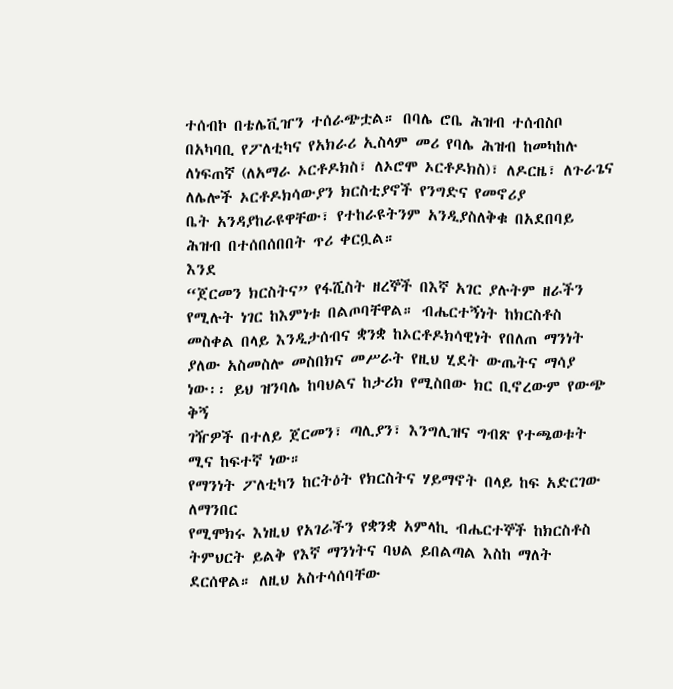ተሰብኮ በቴሌቪዠን ተሰራጭቷል። በባሌ ሮቤ ሕዝብ ተሰብስቦ በአካባቢ የፖለቲካና የአክራሪ ኢስላም መሪ የባሌ ሕዝብ ከመካከሉ
ለነፍጠኛ (ለአማራ ኦርቶዶክስ፣ ለኦሮሞ ኦርቶዶክስ)፣ ለዶርዜ፣ ለጉራጌና ለሌሎች ኦርቶዶክሳውያን ክርስቲያኖች የንግድና የመኖሪያ
ቤት አንዳያከራዩዋቸው፣ የተከራዩትንም አንዲያስለቅቁ በአደበባይ ሕዝብ በተሰበሰበበት ጥሪ ቀርቧል።
እንደ
“ጀርመን ክርስትና” የፋሺስት ዘረኞች በእኛ አገር ያሉትም ዘራችን የሚሉት ነገር ከእምነቱ በልጦባቸዋል። ብሔርተኝነት ከክርስቶስ
መስቀል በላይ እንዲታሰብና ቋንቋ ከኦርቶዶክሳዊነት የበለጠ ማንነት ያለው አስመስሎ መስበክና መሥራት የዚህ ሂደት ውጤትና ማሳያ
ነው፡፡ ይህ ዝንባሌ ከባህልና ከታሪክ የሚስበው ክር ቢኖረውም የውጭ ቅኝ
ገዥዎች በተለይ ጀርመን፣ ጣሊያን፣ እንግሊዝና ግብጽ የተጫወቱት ሚና ከፍተኛ ነው።
የማንነት ፖለቲካን ከርትዕት የክርስትና ሃይማኖት በላይ ከፍ አድርገው ለማንበር
የሚሞክሩ እነዚህ የአገራችን የቋንቋ አምላኪ ብሔርተኞች ከክርስቶስ ትምህርት ይልቅ የእኛ ማንነትና ባህል ይበልጣል እስከ ማለት
ደርሰዋል። ለዚህ አስተሳሰባቸው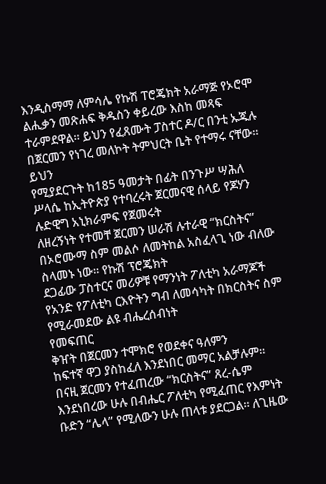እንዲስማማ ለምሳሌ የኩሽ ፐሮጄክት አራማጅ የኦሮሞ ልሒቃን መጽሐፍ ቅዱስን ቀይረው እስከ መጻፍ
ተራምደዋል። ይህን የፈጸሙት ፓስተር ዶ/ር በንቲ ኡጁሉ በጀርመን የነገረ መለኮት ትምህርት ቤት የተማሩ ናቸው፡፡ ይህን
የሚያደርጉት ከ185 ዓመታት በፊት በንጉሥ ሣሕለ ሥላሴ ከኢትዮጵያ የተባረሩት ጀርመናዊ ሰላይ የጆሃን ሉድዊግ አኒክራምፍ የጀመሩት
ለዘረኝነት የተመቸ ጀርመን ሠራሽ ሉተራዊ “ክርስትና” በኦሮሙማ ስም መልሶ ለመትከል አስፈላጊ ነው ብለው ስላመኑ ነው። የኩሽ ፕሮጄክት
ደጋፊው ፓስተርና መሪዎቹ የማንነት ፖለቲካ አራማጆች የአንድ የፖለቲካ ርእዮትን ግብ ለመሳካት በክርስትና ስም የሚራመደው ልዩ ብሔረሰብነት
የመፍጠር
ቅዠት በጀርመን ተሞክሮ የወደቀና ዓለምን
ከፍተኛ ዋጋ ያስከፈለ እንደነበር መማር አልቻሉም።
በናዚ ጀርመን የተፈጠረው “ክርስትና” ጸረ-ሴም እንደነበረው ሁሉ በብሔር ፖለቲካ የሚፈጠር የእምነት
ቡድን “ሌላ” የሚለውን ሁሉ ጠላቱ ያደርጋል። ለጊዜው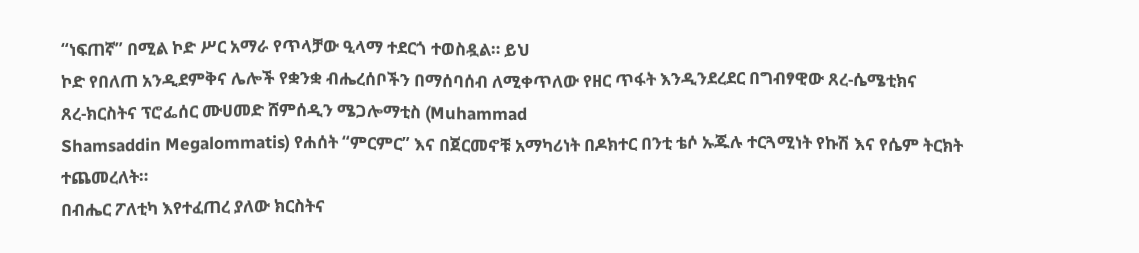“ነፍጠኛ” በሚል ኮድ ሥር አማራ የጥላቻው ዒላማ ተደርጎ ተወስዷል። ይህ
ኮድ የበለጠ አንዲደምቅና ሌሎች የቋንቋ ብሔረሰቦችን በማሰባሰብ ለሚቀጥለው የዘር ጥፋት እንዲንደረደር በግብፃዊው ጸረ-ሴሜቲክና
ጸረ-ክርስትና ፕሮፌሰር ሙሀመድ ሸምሰዲን ሜጋሎማቲስ (Muhammad
Shamsaddin Megalommatis) የሐሰት “ምርምር” እና በጀርመኖቹ አማካሪነት በዶክተር በንቲ ቴሶ ኡጁሉ ተርጓሚነት የኩሽ እና የሴም ትርክት ተጨመረለት።
በብሔር ፖለቲካ እየተፈጠረ ያለው ክርስትና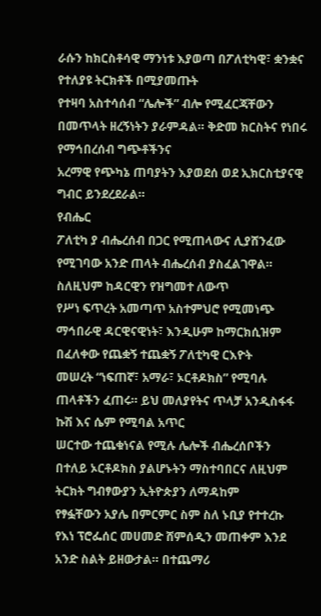ራሱን ከክርስቶሳዊ ማንነቱ እያወጣ በፖለቲካዊ፣ ቋንቋና የተለያዩ ትርክቶች በሚያመጡት
የተዛባ አስተሳሰብ “ሌሎች” ብሎ የሚፈርጃቸውን በመጥላት ዘረኝነትን ያራምዳል። ቅድመ ክርስትና የነበሩ የማኅበረሰብ ግጭቶችንና
አረማዊ የጭካኔ ጠባያትን እያወደሰ ወደ ኢክርስቲያናዊ ግብር ይንደረደራል።
የብሔር
ፖለቲካ ያ ብሔረሰብ በጋር የሚጠላውና ሊያሸንፈው የሚገባው አንድ ጠላት ብሔረሰብ ያስፈልገዋል። ስለዚህም ከዳርዊን የዝግመተ ለውጥ
የሥነ ፍጥረት አመጣጥ አስተምህሮ የሚመነጭ ማኅበራዊ ዳርዊናዊነት፣ እንዲሁም ከማርክሲዝም በፈለቀው የጨቋኝ ተጨቋኝ ፖለቲካዊ ርእዮት
መሠረት “ነፍጠኛ፣ አማራ፣ ኦርቶዶክስ” የሚባሉ ጠላቶችን ፈጠሩ። ይህ መለያየትና ጥላቻ አንዲስፋፋ ኩሽ እና ሴም የሚባል አጥር
ሠርተው ተጨቁነናል የሚሉ ሌሎች ብሔረሰቦችን በተለይ ኦርቶዶክስ ያልሆኑትን ማስተባበርና ለዚህም ትርክት ግብፃውያን ኢትዮጵያን ለማዳከም
የፃፏቸውን አያሌ በምርምር ስም ስለ ኑቢያ የተተረኩ የእነ ፕሮፌሰር መሀመድ ሸምሰዲን መጠቀም እንደ አንድ ስልት ይዘውታል። በተጨማሪ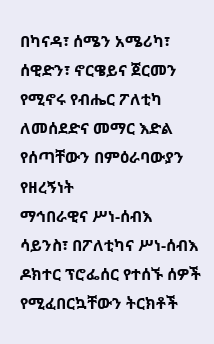በካናዳ፣ ሰሜን አሜሪካ፣ ሰዊድን፣ ኖርዌይና ጀርመን የሚኖሩ የብሔር ፖለቲካ ለመሰደድና መማር እድል የሰጣቸውን በምዕራባውያን የዘረኝነት
ማኅበራዊና ሥነ-ሰብእ ሳይንስ፣ በፖለቲካና ሥነ-ሰብእ ዶክተር ፕሮፌሰር የተሰኙ ሰዎች የሚፈበርኳቸውን ትርክቶች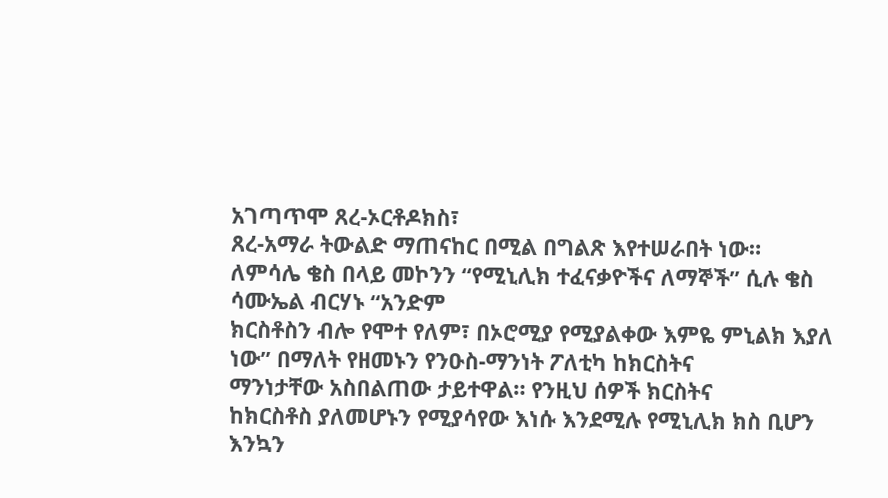አገጣጥሞ ጸረ-ኦርቶዶክስ፣
ጸረ-አማራ ትውልድ ማጠናከር በሚል በግልጽ እየተሠራበት ነው።
ለምሳሌ ቄስ በላይ መኮንን “የሚኒሊክ ተፈናቃዮችና ለማኞች” ሲሉ ቄስ ሳሙኤል ብርሃኑ “አንድም
ክርስቶስን ብሎ የሞተ የለም፣ በኦሮሚያ የሚያልቀው እምዬ ምኒልክ እያለ ነው” በማለት የዘመኑን የንዑስ-ማንነት ፖለቲካ ከክርስትና
ማንነታቸው አስበልጠው ታይተዋል። የንዚህ ሰዎች ክርስትና
ከክርስቶስ ያለመሆኑን የሚያሳየው እነሱ እንደሚሉ የሚኒሊክ ክስ ቢሆን
እንኳን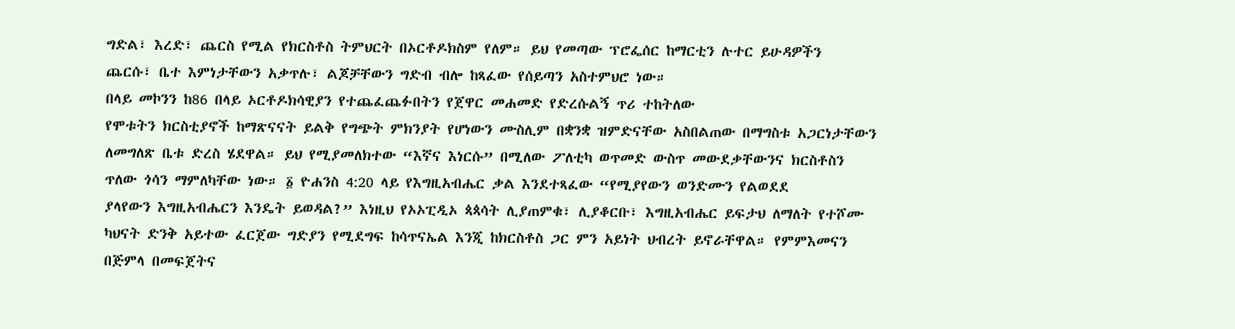ግድል፣ እረድ፣ ጨርስ የሚል የክርስቶስ ትምህርት በኦርቶዶክስም የለም። ይህ የመጣው ፕሮፌሰር ከማርቲን ሉተር ይሁዳዎችን
ጨርሱ፣ ቤተ እምነታቸውን አቃጥሉ፣ ልጆቻቸውን ግድብ ብሎ ከጻፈው የሰይጣን አስተምህሮ ነው።
በላይ መኮንን ከ86 በላይ ኦርቶዶክሳዊያን የተጨፈጨፉበትን የጀዋር መሐመድ የድረሱልኝ ጥሪ ተከትለው
የሞቱትን ክርስቲያኖች ከማጽናናት ይልቅ የግጭት ምክንያት የሆነውን ሙስሊም በቋንቋ ዝምድናቸው አስበልጠው በማግስቱ አጋርነታቸውን
ለመግለጽ ቤቱ ድረስ ሄደዋል። ይህ የሚያመለክተው “እኛና እነርሱ” በሚለው ፖለቲካ ወጥመድ ውስጥ መውደቃቸውንና ክርስቶስን ጥለው ጎሳን ማምለካቸው ነው። ፩ ዮሐንስ 4:20 ላይ የእግዚአብሔር ቃል እንደተጻፈው “የሚያየውን ወንድሙን የልወደደ
ያላየውን እግዚአብሔርን እንዴት ይወዳል?” እነዚህ የኦኦፒዲኦ ጳጳሳት ሊያጠምቁ፣ ሊያቆርቡ፣ እግዚአብሔር ይፍታህ ለማለት የተሾሙ
ካህናት ድንቅ አይተው ፈርጀው ግድያን የሚደግፍ ከሳጥናኤል እንጂ ከክርስቶስ ጋር ምን አይነት ህብረት ይኖራቸዋል። የምምእመናን በጅምላ በመፍጀትና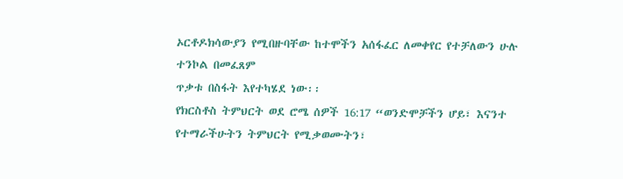ኦርቶዶክሳውያን የሚበዙባቸው ከተሞችን አሰፋፈር ለመቀየር የተቻለውን ሁሉ ተንኮል በመፈጸም
ጥቃቱ በስፋት እየተካሄደ ነው፡፡
የክርስቶስ ትምህርት ወደ ሮሜ ሰዎች 16:17 “ወንድሞቻችን ሆይ፣ እናንተ የተማራችሁትን ትምህርት የሚቃወሙትን፣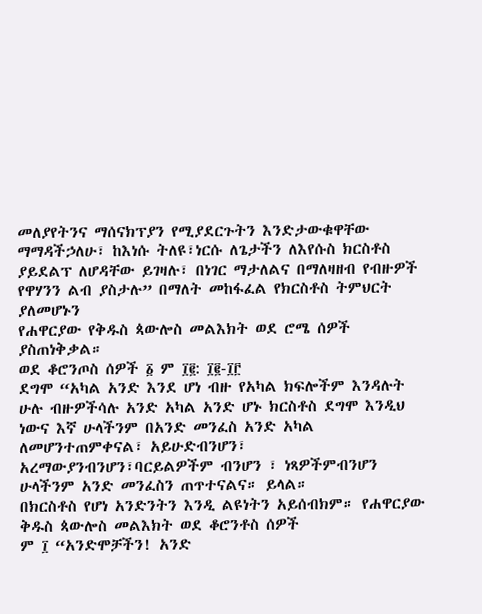መለያየትንና ማሰናክፕያን የሚያደርጉትን እንድታውቁዋቸው ማማዳችኃለሁ፣ ከእነሱ ትለዩ፣ነርሱ ለጌታችን ለእየሱስ ክርስቶስ ያይደልፕ ለሆዳቸው ይገዛሉ፣ በነገር ማታለልና በማለዛዘብ የብዙዎች የዋሃንን ልብ ያስታሉ” በማለት መከፋፈል የክርስቶስ ትምህርት ያለመሆኑን
የሐዋርያው የቅዱስ ጳውሎስ መልእክት ወደ ሮሜ ሰዎች ያስጠነቅቃል።
ወደ ቆሮንጦስ ሰዎች ፩ ም ፲፪: ፲፪-፲፫
ደግሞ “አካል አንድ እንደ ሆነ ብዙ የአካል ክፍሎችም እንዳሉት ሁሉ ብዙዎችሳሉ አንድ አካል አንድ ሆኑ ክርስቶስ ደግሞ እንዲህ
ነውና እኛ ሁላችንም በአንድ መንፈስ አንድ አካል ለመሆንተጠምቀናል፣ አይሁድብንሆን፣ አረማውያንብንሆን፣ባርይልዎችም ብንሆን ፣ ነጻዎችምብንሆን
ሁላችንም አንድ መንፈስን ጠጥተናልና። ይላል።
በክርስቶስ የሆነ አንድንትን እንዲ ልዩነትን አይሰብክም። የሐዋርያው ቅዱስ ጳውሎስ መልእክት ወደ ቆሮንቶስ ሰዎች
ም ፲ “አንድሞቻችን! አንድ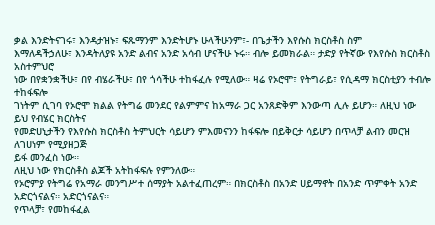ቃል እንድትናገሩ፣ እንዳታዝኑ፣ ፍጹማንም እንድትሆኑ ሁላችሁንም፣- በጌታችን እየሱስ ክርስቶስ ስም
እማለዳችኃለሁ፣ እንዳትለያዩ አንድ ልብና አንድ አሳብ ሆናችሁ ኑሩ። ብሎ ይመክራል። ታድያ የትኛው የእየሱስ ክርስቶስ አስተምህሮ
ነው በየቋንቋችሁ፣ በየ ብሄራችሁ፣ በየ ጎሳችሁ ተከፋፈሉ የሚለው። ዛሬ የኦሮሞ፣ የትግራይ፣ የሲዳማ ክርስቲያን ተብሎ ተከፋፍሎ
ገነትም ሲገባ የኦሮሞ ክልል የትግሬ መንደር የልምምና ከአማራ ጋር አንጸድቅም እንውጣ ሊሉ ይሆን። ለዚህ ነው ይህ የብሄር ክርስትና
የመድሀኒታችን የእየሱስ ክርስቶስ ትምህርት ሳይሆን ምእመናንን ከፋፍሎ በይቅርታ ሳይሆን በጥላቻ ልብን መርዝ ለገሀነም የሚያዘጋጅ
ይፋ መንፈስ ነው።
ለዚህ ነው የክርስቶስ ልጆች አትከፋፍሉ የምንለው።
የኦሮምያ የትግሬ የአማራ መንግሥተ ሰማያት አልተፈጠረም። በክርስቶስ በአንድ ሀይማኖት በአንድ ጥምቀት አንድ አድርጎናልና። አድርጎናልና።
የጥላቻ፣ የመከፋፈል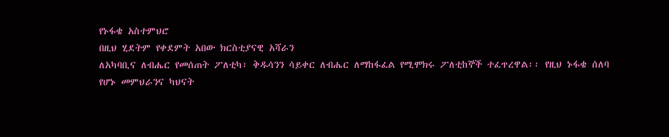የኑፋቄ አስተምህሮ
በዚህ ሂደትም የቀደምት አበው ክርስቲያናዊ አሻራን
ለአካባቢና ለብሔር የመሰጠት ፖለቲካ፣ ቅዱሳንን ሳይቀር ለብሔር ለማከፋፈል የሚሞክሩ ፖለቲከኞች ተፈጥረዋል፡፡ የዚህ ኑፋቄ ሰለባ
የሆኑ መምህራንና ካህናት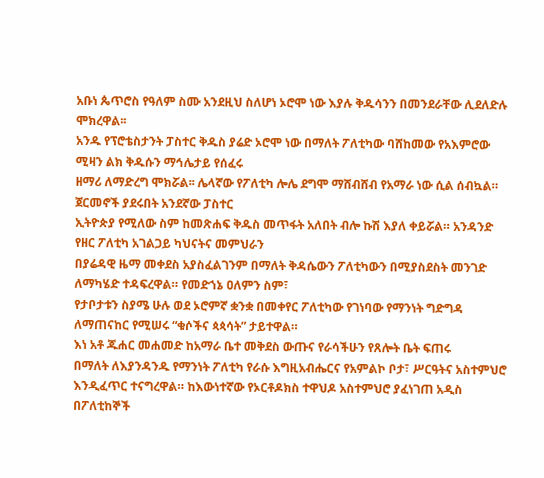አቡነ ጴጥሮስ የዓለም ስሙ አንደዚህ ስለሆነ ኦሮሞ ነው እያሉ ቅዱሳንን በመንደራቸው ሊደለድሉ ሞክረዋል፡፡
አንዱ የፕሮቴስታንት ፓስተር ቅዱስ ያሬድ ኦሮሞ ነው በማለት ፖለቲካው ባሸከመው የአእምሮው ሚዛን ልክ ቅዱሱን ማኅሌታይ የሰፈሩ
ዘማሪ ለማድረግ ሞክሯል፡፡ ሌላኛው የፖለቲካ ሎሌ ደግሞ ማሸብሸብ የአማራ ነው ሲል ሰብኳል። ጀርመኖች ያደሩበት አንደኛው ፓስተር
ኢትዮጵያ የሚለው ስም ከመጽሐፍ ቅዱስ መጥፋት አለበት ብሎ ኩሽ እያለ ቀይሯል። አንዳንድ የዘር ፖለቲካ አገልጋይ ካህናትና መምህራን
በያሬዳዊ ዜማ መቀደስ አያስፈልገንም በማለት ቅዳሴውን ፖለቲካውን በሚያስደስት መንገድ ለማካሄድ ተዳፍረዋል። የመድኀኔ ዐለምን ስም፣
የታቦታቱን ስያሜ ሁሉ ወደ ኦሮምኛ ቋንቋ በመቀየር ፖለቲካው የገነባው የማንነት ግድግዳ ለማጠናከር የሚሠሩ “ቁሶችና ጳጳሳት” ታይተዋል።
እነ አቶ ጁሐር መሐመድ ከአማራ ቤተ መቅደስ ውጡና የራሳችሁን የጸሎት ቤት ፍጠሩ
በማለት ለእያንዳንዱ የማንነት ፖለቲካ የራሱ እግዚአብሔርና የአምልኮ ቦታ፣ ሥርዓትና አስተምህሮ እንዲፈጥር ተናግረዋል። ከእውነተኛው የኦርቶዶክስ ተዋህዶ አስተምህሮ ያፈነገጠ አዲስ በፖለቲከኞች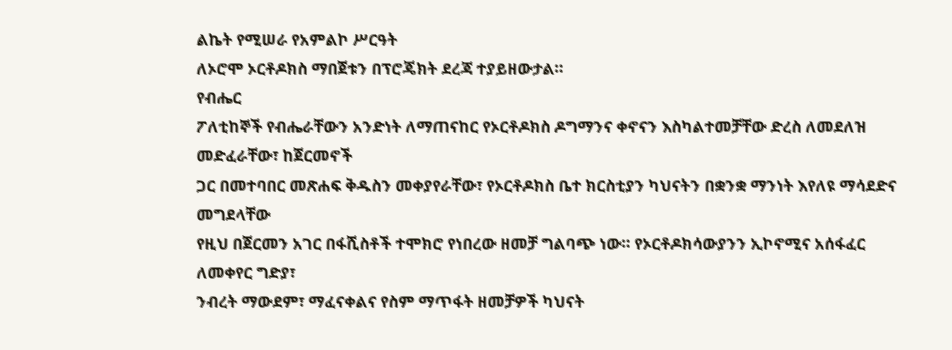ልኬት የሚሠራ የአምልኮ ሥርዓት
ለኦሮሞ ኦርቶዶክስ ማበጀቱን በፕሮጄክት ደረጃ ተያይዘውታል።
የብሔር
ፖለቲከኞች የብሔራቸውን አንድነት ለማጠናከር የኦርቶዶክስ ዶግማንና ቀኖናን እስካልተመቻቸው ድረስ ለመደለዝ መድፈራቸው፣ ከጀርመኖች
ጋር በመተባበር መጽሐፍ ቅዱስን መቀያየራቸው፣ የኦርቶዶክስ ቤተ ክርስቲያን ካህናትን በቋንቋ ማንነት እየለዩ ማሳደድና መግደላቸው
የዚህ በጀርመን አገር በፋሺስቶች ተሞክሮ የነበረው ዘመቻ ግልባጭ ነው። የኦርቶዶክሳውያንን ኢኮኖሚና አሰፋፈር ለመቀየር ግድያ፣
ንብረት ማውደም፣ ማፈናቀልና የስም ማጥፋት ዘመቻዎች ካህናት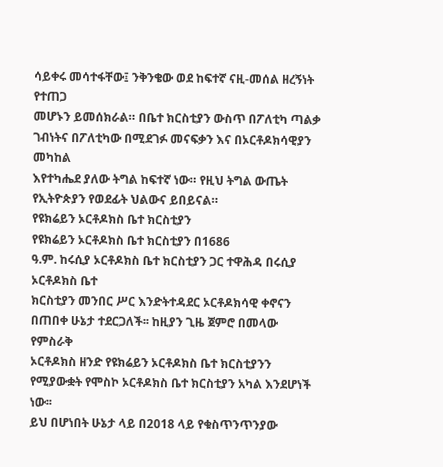ሳይቀሩ መሳተፋቸው፤ ንቅንቄው ወደ ከፍተኛ ናዚ-መሰል ዘረኝነት የተጠጋ
መሆኑን ይመሰክራል። በቤተ ክርስቲያን ውስጥ በፖለቲካ ጣልቃ ገብነትና በፖለቲካው በሚደገፉ መናፍቃን እና በኦርቶዶክሳዊያን መካከል
እየተካሔደ ያለው ትግል ከፍተኛ ነው። የዚህ ትግል ውጤት የኢትዮጵያን የወደፊት ህልውና ይበይናል።
የዩክሬይን ኦርቶዶክስ ቤተ ክርስቲያን
የዩክሬይን ኦርቶዶክስ ቤተ ክርስቲያን በ1686
ዓ.ም. ከሩሲያ ኦርቶዶክስ ቤተ ክርስቲያን ጋር ተዋሕዳ በሩሲያ ኦርቶዶክስ ቤተ
ክርስቲያን መንበር ሥር እንድትተዳደር ኦርቶዶክሳዊ ቀኖናን በጠበቀ ሁኔታ ተደርጋለች፡፡ ከዚያን ጊዜ ጀምሮ በመላው የምስራቅ
ኦርቶዶክስ ዘንድ የዩክሬይን ኦርቶዶክስ ቤተ ክርስቲያንን የሚያውቋት የሞስኮ ኦርቶዶክስ ቤተ ክርስቲያን አካል እንደሆነች
ነው፡፡
ይህ በሆነበት ሁኔታ ላይ በ2018 ላይ የቁስጥንጥንያው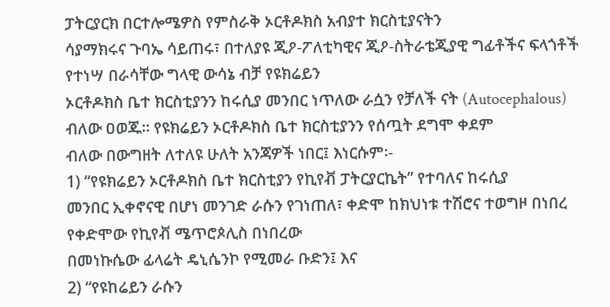ፓትርያርክ በርተሎሜዎስ የምስራቅ ኦርቶዶክስ አብያተ ክርስቲያናትን
ሳያማክሩና ጉባኤ ሳይጠሩ፣ በተለያዩ ጂዖ-ፖለቲካዊና ጂዖ-ስትራቴጂያዊ ግፊቶችና ፍላጎቶች የተነሣ በራሳቸው ግላዊ ውሳኔ ብቻ የዩክሬይን
ኦርቶዶክስ ቤተ ክርስቲያንን ከሩሲያ መንበር ነጥለው ራሷን የቻለች ናት (Autocephalous) ብለው ዐወጁ፡፡ የዩክሬይን ኦርቶዶክስ ቤተ ክርስቲያንን የሰጧት ደግሞ ቀደም
ብለው በውግዘት ለተለዩ ሁለት አንጃዎች ነበር፤ እነርሱም፡-
1) “የዩክሬይን ኦርቶዶክስ ቤተ ክርስቲያን የኪየቭ ፓትርያርኬት” የተባለና ከሩሲያ
መንበር ኢቀኖናዊ በሆነ መንገድ ራሱን የገነጠለ፣ ቀድሞ ከክህነቱ ተሽሮና ተወግዞ በነበረ የቀድሞው የኪየቭ ሜጥሮጶሊስ በነበረው
በመነኩሴው ፊላሬት ዴኒሴንኮ የሚመራ ቡድን፤ እና
2) “የዩከሬይን ራሱን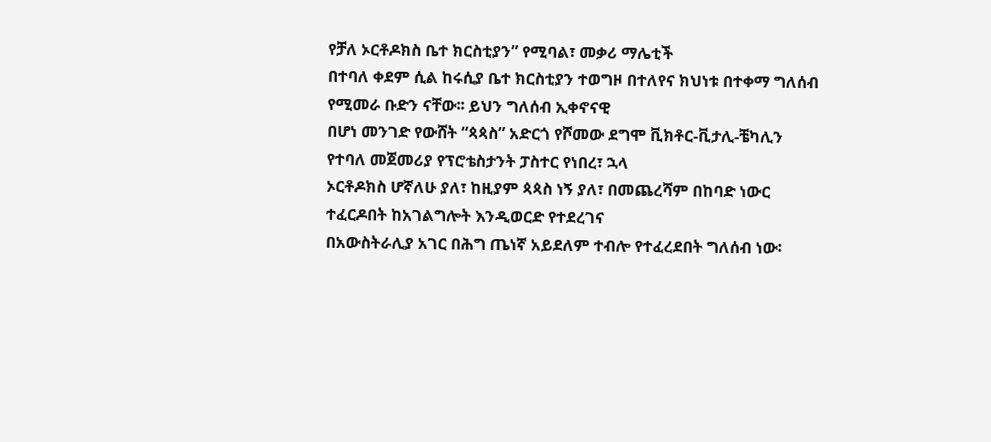የቻለ ኦርቶዶክስ ቤተ ክርስቲያን” የሚባል፣ መቃሪ ማሌቲች
በተባለ ቀደም ሲል ከሩሲያ ቤተ ክርስቲያን ተወግዞ በተለየና ክህነቱ በተቀማ ግለሰብ የሚመራ ቡድን ናቸው፡፡ ይህን ግለሰብ ኢቀኖናዊ
በሆነ መንገድ የውሸት “ጳጳስ” አድርጎ የሾመው ደግሞ ቪክቶር-ቪታሊ-ቼካሊን የተባለ መጀመሪያ የፕሮቴስታንት ፓስተር የነበረ፣ ኋላ
ኦርቶዶክስ ሆኛለሁ ያለ፣ ከዚያም ጳጳስ ነኝ ያለ፣ በመጨረሻም በከባድ ነውር ተፈርዶበት ከአገልግሎት እንዲወርድ የተደረገና
በአውስትራሊያ አገር በሕግ ጤነኛ አይደለም ተብሎ የተፈረደበት ግለሰብ ነው፡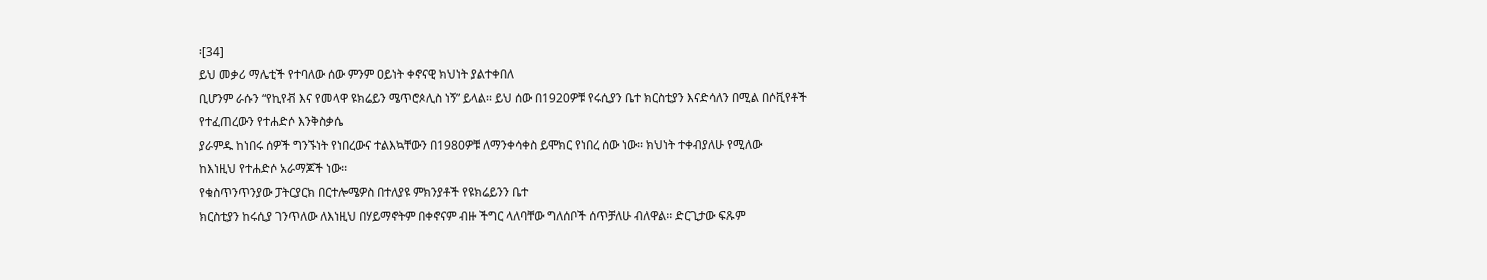፡[34]
ይህ መቃሪ ማሌቲች የተባለው ሰው ምንም ዐይነት ቀኖናዊ ክህነት ያልተቀበለ
ቢሆንም ራሱን “የኪየቭ እና የመላዋ ዩክሬይን ሜጥሮጶሊስ ነኝ” ይላል፡፡ ይህ ሰው በ1920ዎቹ የሩሲያን ቤተ ክርስቲያን እናድሳለን በሚል በሶቪየቶች የተፈጠረውን የተሐድሶ እንቅስቃሴ
ያራምዱ ከነበሩ ሰዎች ግንኙነት የነበረውና ተልእኳቸውን በ1980ዎቹ ለማንቀሳቀስ ይሞክር የነበረ ሰው ነው፡፡ ክህነት ተቀብያለሁ የሚለው
ከእነዚህ የተሐድሶ አራማጆች ነው፡፡
የቁስጥንጥንያው ፓትርያርክ በርተሎሜዎስ በተለያዩ ምክንያቶች የዩክሬይንን ቤተ
ክርስቲያን ከሩሲያ ገንጥለው ለእነዚህ በሃይማኖትም በቀኖናም ብዙ ችግር ላለባቸው ግለሰቦች ሰጥቻለሁ ብለዋል፡፡ ድርጊታው ፍጹም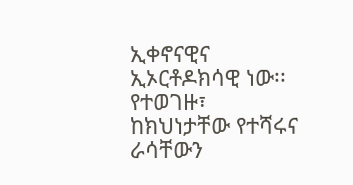ኢቀኖናዊና ኢኦርቶዶክሳዊ ነው፡፡ የተወገዙ፣ ከክህነታቸው የተሻሩና ራሳቸውን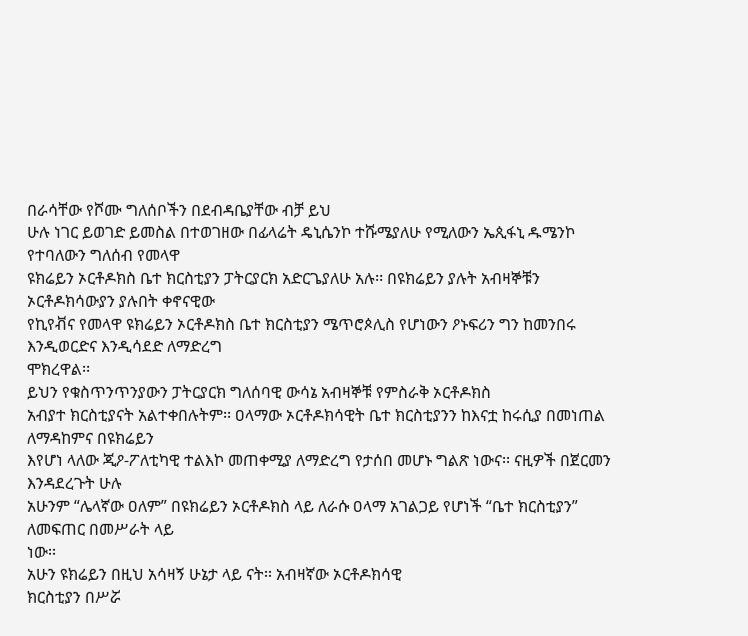በራሳቸው የሾሙ ግለሰቦችን በደብዳቤያቸው ብቻ ይህ
ሁሉ ነገር ይወገድ ይመስል በተወገዘው በፊላሬት ዴኒሴንኮ ተሹሜያለሁ የሚለውን ኤጲፋኒ ዱሜንኮ የተባለውን ግለሰብ የመላዋ
ዩክሬይን ኦርቶዶክስ ቤተ ክርስቲያን ፓትርያርክ አድርጌያለሁ አሉ፡፡ በዩክሬይን ያሉት አብዛኞቹን ኦርቶዶክሳውያን ያሉበት ቀኖናዊው
የኪየቭና የመላዋ ዩክሬይን ኦርቶዶክስ ቤተ ክርስቲያን ሜጥሮጶሊስ የሆነውን ዖኑፍሪን ግን ከመንበሩ እንዲወርድና እንዲሳደድ ለማድረግ
ሞክረዋል፡፡
ይህን የቁስጥንጥንያውን ፓትርያርክ ግለሰባዊ ውሳኔ አብዛኞቹ የምስራቅ ኦርቶዶክስ
አብያተ ክርስቲያናት አልተቀበሉትም፡፡ ዐላማው ኦርቶዶክሳዊት ቤተ ክርስቲያንን ከእናቷ ከሩሲያ በመነጠል ለማዳከምና በዩክሬይን
እየሆነ ላለው ጂዖ-ፖለቲካዊ ተልእኮ መጠቀሚያ ለማድረግ የታሰበ መሆኑ ግልጽ ነውና፡፡ ናዚዎች በጀርመን እንዳደረጉት ሁሉ
አሁንም “ሌላኛው ዐለም” በዩክሬይን ኦርቶዶክስ ላይ ለራሱ ዐላማ አገልጋይ የሆነች “ቤተ ክርስቲያን” ለመፍጠር በመሥራት ላይ
ነው፡፡
አሁን ዩክሬይን በዚህ አሳዛኝ ሁኔታ ላይ ናት፡፡ አብዛኛው ኦርቶዶክሳዊ
ክርስቲያን በሥሯ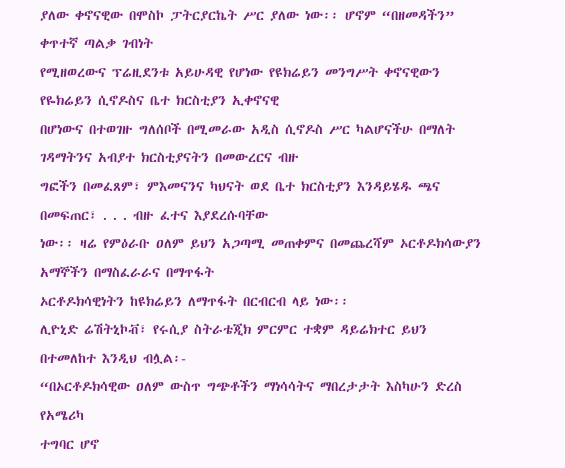ያለው ቀኖናዊው በሞስኮ ፓትርያርኬት ሥር ያለው ነው፡፡ ሆኖም “በዘመዳችን” ቀጥተኛ ጣልቃ ገብነት
የሚዘወረውና ፕሬዚደንቱ አይሁዳዊ የሆነው የዩክሬይን መንግሥት ቀኖናዊውን የዬክሬይን ሲኖዶስና ቤተ ክርስቲያን ኢቀኖናዊ
በሆነውና በተወገዙ ግለሰቦች በሚመራው አዲስ ሲኖዶስ ሥር ካልሆናችሁ በማለት ገዳማትንና አብያተ ክርስቲያናትን በመውረርና ብዙ
ግፎችን በመፈጸም፣ ምእመናንና ካህናት ወደ ቤተ ክርስቲያን እንዳይሄዱ ጫና በመፍጠር፣ . . . ብዙ ፈተና እያደረሱባቸው
ነው፡፡ ዛሬ የምዕራቡ ዐለም ይህን አጋጣሚ መጠቀምና በመጨረሻም ኦርቶዶክሳውያን አማኞችን በማስፈራራና በማጥፋት
ኦርቶዶክሳዊነትን ከዩክሬይን ለማጥፋት በርብርብ ላይ ነው፡፡
ሊዮኒድ ሬሽትኒኮቭ፣ የሩሲያ ስትራቴጂክ ምርምር ተቋም ዳይሬክተር ይህን
በተመለከተ እንዲህ ብሏል፡-
“በኦርቶዶክሳዊው ዐለም ውስጥ ግጭቶችን ማነሳሳትና ማበረታታት እስካሁን ድረስ የአሜሪካ
ተግባር ሆኖ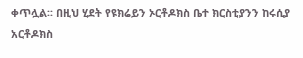ቀጥሏል፡፡ በዚህ ሂደት የዩክሬይን ኦርቶዶክስ ቤተ ክርስቲያንን ከሩሲያ አርቶዶክስ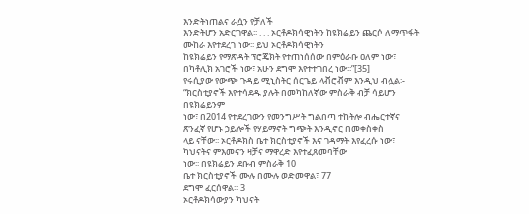እንድትነጠልና ራሷን የቻለች
እንድትሆን አድርገዋል፡፡ . . . ኦርቶዶክሳዊነትን ከዩክሬይን ጨርሶ ለማጥፋት ሙከራ እየተደረገ ነው፡፡ ይህ ኦርቶዶክሳዊነትን
ከዩክሬይን የማጽዳት ፕሮጄክት የተጠነሰሰው በምዕራቡ ዐለም ነው፣ በካቶሊክ አገሮች ነው፣ አሁን ደግሞ እየተተገበረ ነው፡፡”[35]
የሩሲያው የውጭ ጉዳይ ሚኒስትር ሰርጌይ ላቭሮቭም እንዲህ ብሏል፡-
“ክርስቲያኖች እየተሳደዱ ያሉት በመካከለኛው ምስራቅ ብቻ ሳይሆን በዩክሬይንም
ነው፣ በ2014 የተደረገውን የመንግሥት ግልበጣ ተከትሎ ብሔርተኛና ጽንፈኛ የሆኑ ኃይሎች የሃይማኖት ግጭት እንዲኖር በመቀስቀስ
ላይ ናቸው፡፡ ኦርቶዶክስ ቤተ ክርስቲያኖች እና ገዳማት እየፈረሱ ነው፣ ካህናትና ምእመናን ዛቻና ማዋረድ እየተፈጸመባቸው
ነው፡፡ በዩክሬይን ደቡብ ምስራቅ 10
ቤተ ክርስቲያኖች ሙሉ በሙሉ ወድመዋል፣ 77
ደግሞ ፈርሰዋል፡፡ 3
ኦርቶዶክሳውያን ካህናት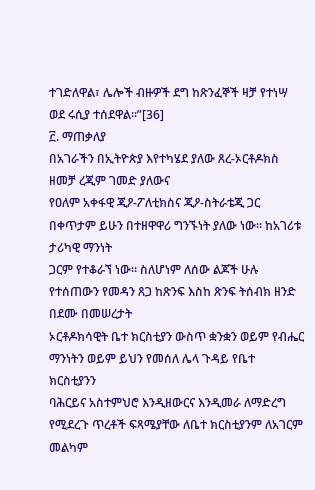ተገድለዋል፣ ሌሎች ብዙዎች ደግ ከጽንፈኞች ዛቻ የተነሣ ወደ ሩሲያ ተሰደዋል፡፡”[36]
፫. ማጠቃለያ
በአገራችን በኢትዮጵያ እየተካሄደ ያለው ጸረ-ኦርቶዶክስ ዘመቻ ረጂም ገመድ ያለውና
የዐለም አቀፋዊ ጂዖ-ፖለቲክስና ጂዖ-ስትራቴጂ ጋር በቀጥታም ይሁን በተዘዋዋሪ ግንኙነት ያለው ነው፡፡ ከአገሪቱ ታሪካዊ ማንነት
ጋርም የተቆራኘ ነው፡፡ ስለሆነም ለሰው ልጆች ሁሉ የተሰጠውን የመዳን ጸጋ ከጽንፍ እስከ ጽንፍ ትሰብክ ዘንድ በደሙ በመሠረታት
ኦርቶዶክሳዊት ቤተ ክርስቲያን ውስጥ ቋንቋን ወይም የብሔር ማንነትን ወይም ይህን የመሰለ ሌላ ጉዳይ የቤተ ክርስቲያንን
ባሕርይና አስተምህሮ እንዲዘውርና እንዲመራ ለማድረግ የሚደረጉ ጥረቶች ፍጻሜያቸው ለቤተ ክርስቲያንም ለአገርም መልካም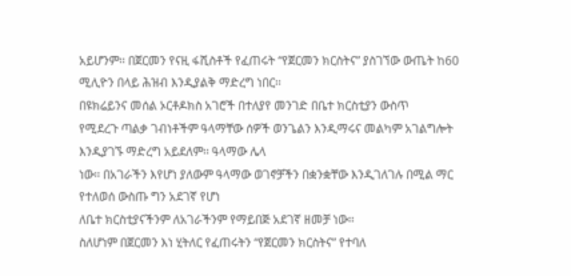አይሆንም፡፡ በጀርመን የናዚ ፋሺስቶች የፈጠሩት “የጀርመን ክርስትና” ያስገኘው ውጤት ከ60
ሚሊዮን በላይ ሕዝብ እንዲያልቅ ማድረግ ነበር፡፡
በዩክሬይንና መሰል ኦርቶዶክስ አገሮች በተለያየ መንገድ በቤተ ክርስቲያን ውስጥ
የሚደረጉ ጣልቃ ገብነቶችም ዓላማቸው ሰዎች ወንጌልን እንዲማሩና መልካም አገልግሎት እንዲያገኙ ማድረግ አይደለም፡፡ ዓላማው ሌላ
ነው፡፡ በአገራችን እየሆነ ያለውም ዓላማው ወገኖቻችን በቋንቋቸው እንዲገለገሉ በሚል ማር የተለወሰ ውስጡ ግን አደገኛ የሆነ
ለቤተ ክርስቲያናችንም ለአገራችንም የማይበጅ አደገኛ ዘመቻ ነው፡፡
ስለሆነም በጀርመን እነ ሂትለር የፈጠሩትን “የጀርመን ክርስትና” የተባለ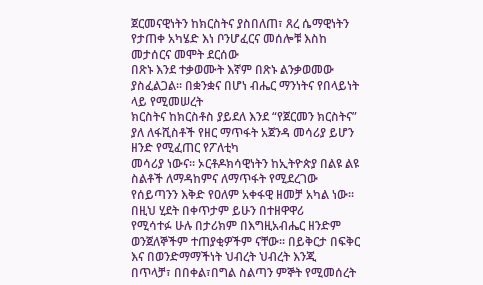ጀርመናዊነትን ከክርስትና ያስበለጠ፣ ጸረ ሴማዊነትን የታጠቀ አካሄድ እነ ቦንሆፈርና መሰሎቹ እስከ መታሰርና መሞት ደርሰው
በጽኑ እንደ ተቃወሙት እኛም በጽኑ ልንቃወመው ያስፈልጋል፡፡ በቋንቋና በሆነ ብሔር ማንነትና የበላይነት ላይ የሚመሠረት
ክርስትና ከክርስቶስ ያይደለ እንደ “የጀርመን ክርስትና” ያለ ለፋሺስቶች የዘር ማጥፋት አጀንዳ መሳሪያ ይሆን ዘንድ የሚፈጠር የፖለቲካ
መሳሪያ ነውና፡፡ ኦርቶዶክሳዊነትን ከኢትዮጵያ በልዩ ልዩ ስልቶች ለማዳከምና ለማጥፋት የሚደረገው የሰይጣንን እቅድ የዐለም አቀፋዊ ዘመቻ አካል ነው፡፡ በዚህ ሂደት በቀጥታም ይሁን በተዘዋዋሪ
የሚሳተፉ ሁሉ በታሪክም በእግዚአብሔር ዘንድም ወንጀለኞችም ተጠያቂዎችም ናቸው፡፡ በይቅርታ በፍቅር እና በወንድማማችነት ህብረት ህብረት እንጂ
በጥላቻ፣ በበቀል፣በግል ስልጣን ምኞት የሚመሰረት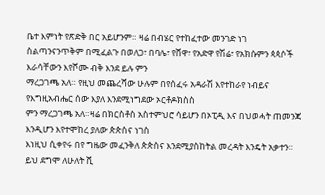ቤተ እምነት የጽድቅ በር አይሆንም። ዛሬ በብሄር የተከፈተው መንገድ ነገ
ስልጣንናንጥቅም በሚፈልጉ በወለጋ፣ በባሌ፣ የሸዋ፣ የአድዋ የሽሬ፣ የአክሱምን ጳጳሶች እራሳቸውን እየሾሙ ብቅ እንደ ይሉ ምን
ማረጋገጫ አለ። የዚህ መጨረሻው ሁሉም በየሰፈሩ አዳራሽ እየተከራየ ነብይና የእግዚአብሔር ሰው እያለ እንደሚነግደው ኦርቶዶክስስ
ምን ማረጋገጫ አለ።ዛሬ በክርስቶስ አስተምህሮ ሳይሆን በኦፒዲ እና በህወሓት ጠመንጃ እንዲሆን እየተሞከረ ያለው ጵጵስና ነገስ
እነዚህ ሲቀየሩ በየ ግዜው መፈንቅለ ጵጵስና እንደሚያስከትል መረዳት እንዴት አቃተን። ይህ ደግሞ ለሁለት ሺ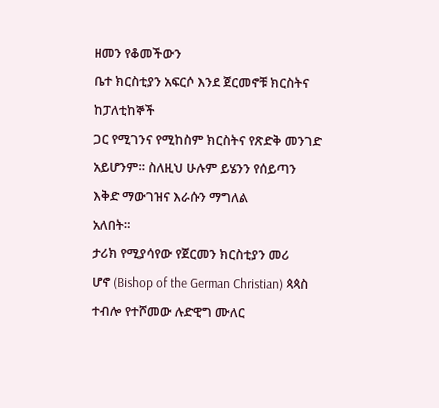ዘመን የቆመችውን
ቤተ ክርስቲያን አፍርሶ እንደ ጀርመኖቹ ክርስትና ከፓለቲከኞች
ጋር የሚገንና የሚከስም ክርስትና የጽድቅ መንገድ አይሆንም። ስለዚህ ሁሉም ይሄንን የሰይጣን እቅድ ማውገዝና እራሱን ማግለል
አለበት።
ታሪክ የሚያሳየው የጀርመን ክርስቲያን መሪ
ሆኖ (Bishop of the German Christian) ጳጳስ ተብሎ የተሾመው ሉድዊግ ሙለር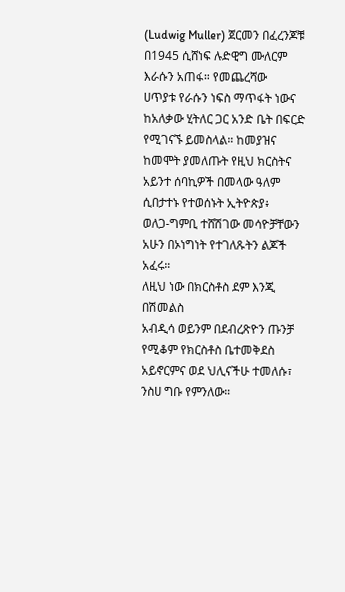(Ludwig Muller) ጀርመን በፈረንጆቹ በ1945 ሲሸነፍ ሉድዊግ ሙለርም እራሱን አጠፋ። የመጨረሻው
ሀጥያቱ የራሱን ነፍስ ማጥፋት ነውና ከአለቃው ሂትለር ጋር አንድ ቤት በፍርድ የሚገናኙ ይመስላል። ከመያዝና ከመሞት ያመለጡት የዚህ ክርስትና አይንተ ሰባኪዎች በመላው ዓለም ሲበታተኑ የተወሰኑት ኢትዮጵያ፥
ወለጋ-ግምቢ ተሸሽገው መሳዮቻቸውን አሁን በኦነግነት የተገለጹትን ልጆች አፈሩ።
ለዚህ ነው በክርስቶስ ደም እንጂ በሽመልስ
አብዲሳ ወይንም በደብረጽዮን ጡንቻ የሚቆም የክርስቶስ ቤተመቅደስ አይኖርምና ወደ ህሊናችሁ ተመለሱ፣ ንስሀ ግቡ የምንለው።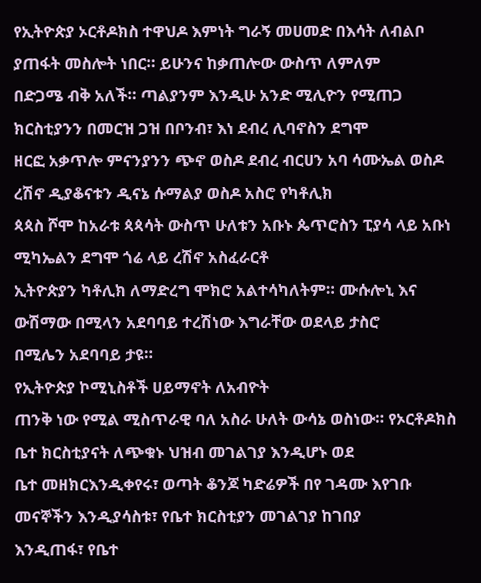የኢትዮጵያ ኦርቶዶክስ ተዋህዶ እምነት ግራኝ መሀመድ በእሳት ለብልቦ ያጠፋት መስሎት ነበር። ይሁንና ከቃጠሎው ውስጥ ለምለም
በድጋሜ ብቅ አለች። ጣልያንም እንዲሁ አንድ ሚሊዮን የሚጠጋ ክርስቲያንን በመርዝ ጋዝ በቦንብ፣ እነ ደብረ ሊባኖስን ደግሞ
ዘርፎ አቃጥሎ ምናንያንን ጭኖ ወስዶ ደብረ ብርሀን አባ ሳሙኤል ወስዶ ረሽኖ ዲያቆናቱን ዲናኔ ሱማልያ ወስዶ አስሮ የካቶሊክ
ጳጳስ ሾሞ ከአራቱ ጳጳሳት ውስጥ ሁለቱን አቡኑ ጴጥሮስን ፒያሳ ላይ አቡነ ሚካኤልን ደግሞ ጎሬ ላይ ረሽኖ አስፈራርቶ
ኢትዮጵያን ካቶሊክ ለማድረግ ሞክሮ አልተሳካለትም። ሙሱሎኒ እና ውሽማው በሚላን አደባባይ ተረሽነው እግራቸው ወደላይ ታስሮ
በሚሌን አደባባይ ታዩ።
የኢትዮጵያ ኮሚኒስቶች ሀይማኖት ለአብዮት
ጠንቅ ነው የሚል ሚስጥራዊ ባለ አስራ ሁለት ውሳኔ ወስነው። የኦርቶዶክስ ቤተ ክርስቲያናት ለጭቁኑ ህዝብ መገልገያ እንዲሆኑ ወደ
ቤተ መዘክርእንዲቀየሩ፣ ወጣት ቆንጆ ካድሬዎች በየ ገዳሙ እየገቡ መናኞችን እንዲያሳስቱ፣ የቤተ ክርስቲያን መገልገያ ከገበያ
እንዲጠፋ፣ የቤተ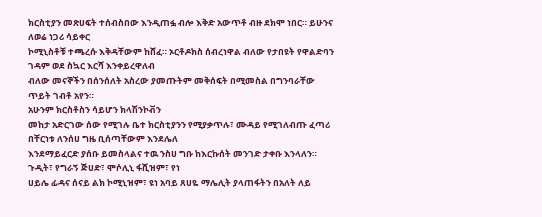ክርስቲያን መጽሀፍት ተሰብስበው እንዲጠፏ ብሎ እቅድ አውጥቶ ብዙ ደክሞ ነበር። ይሁንና ለወሬ ነጋሪ ሳይቀር
ኮሚኒስቶቹ ተጫረሱ እቅዳቸውም ከሸፈ። ኦርቶዶክስ ሰብረነዋል ብለው የታበዩት የዋልድባን ገዳም ወደ ስኳር እርሻ እንቀይረዋለብ
ብለው መናኞችን በሰንሰለት አስረው ያመጡትም መቅሰፍት በሚመስል በግንባራቸው ጥይት ገብቶ አየን።
አሁንም ክርስቶስን ሳይሆን ክላሽንኮቭን
መከታ አድርገው ሰው የሚገሉ ቤተ ክርስቲያንን የሚያቃጥሉ፣ ሙዳይ የሚገለብጡ ፈጣሪ በቸርነቱ ለንሰሀ ግዜ ቢሰጣቸውም እንደሌለ
እንደማይፈርድ ያሰቡ ይመስላልና ተዉ ንስሀ ግቡ ከእርኩሰት መንገድ ታቀቡ እንላለን።
ጉዲት፣ የግራኝ ጅሀድ፣ ሞሶሊኒ ፋሺዝም፣ የነ
ሀይሌ ፊዳና ሰናይ ልክ ኮሚኒዝም፣ ዩነ አባይ ጸሀዬ ማሌሊት ያላጠፋትን በአለት ለይ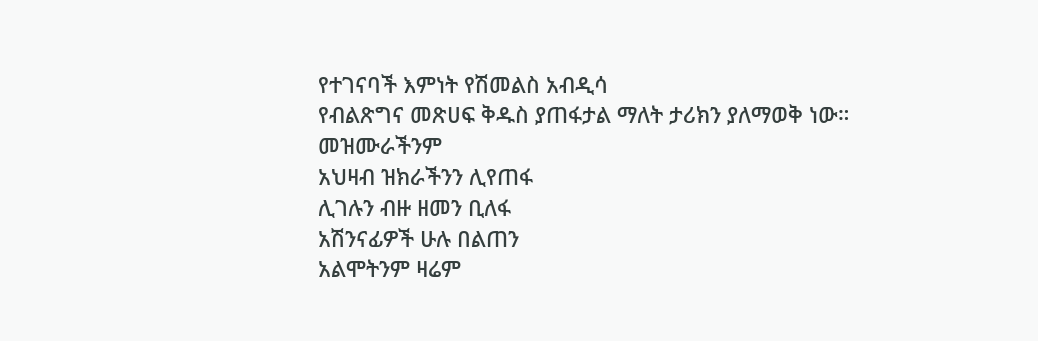የተገናባች እምነት የሽመልስ አብዲሳ
የብልጽግና መጽሀፍ ቅዱስ ያጠፋታል ማለት ታሪክን ያለማወቅ ነው።
መዝሙራችንም
አህዛብ ዝክራችንን ሊየጠፋ
ሊገሉን ብዙ ዘመን ቢለፋ
አሽንናፊዎች ሁሉ በልጠን
አልሞትንም ዛሬም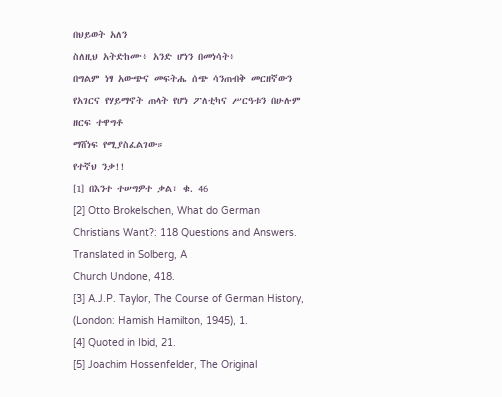በህይወት አለን
ስለዚህ አትድከሙ፥ አንድ ሆነን በመነሳት፥
በግልም ነፃ አውጭና መፍትሔ ሰጭ ሳንጠብቅ መርዘኛውን የአገርና የሃይማኖት ጠላት የሆነ ፖለቲካና ሥርዓቱን በሁሉም ዘርፍ ተዋግቶ
ማሸነፍ የሚያስፈልገው።
የተኛህ ንቃ!!
[1] በእንተ ተሠግዎተ ቃል፣ ቁ. 46
[2] Otto Brokelschen, What do German Christians Want?: 118 Questions and Answers. Translated in Solberg, A
Church Undone, 418.
[3] A.J.P. Taylor, The Course of German History, (London: Hamish Hamilton, 1945), 1.
[4] Quoted in Ibid, 21.
[5] Joachim Hossenfelder, The Original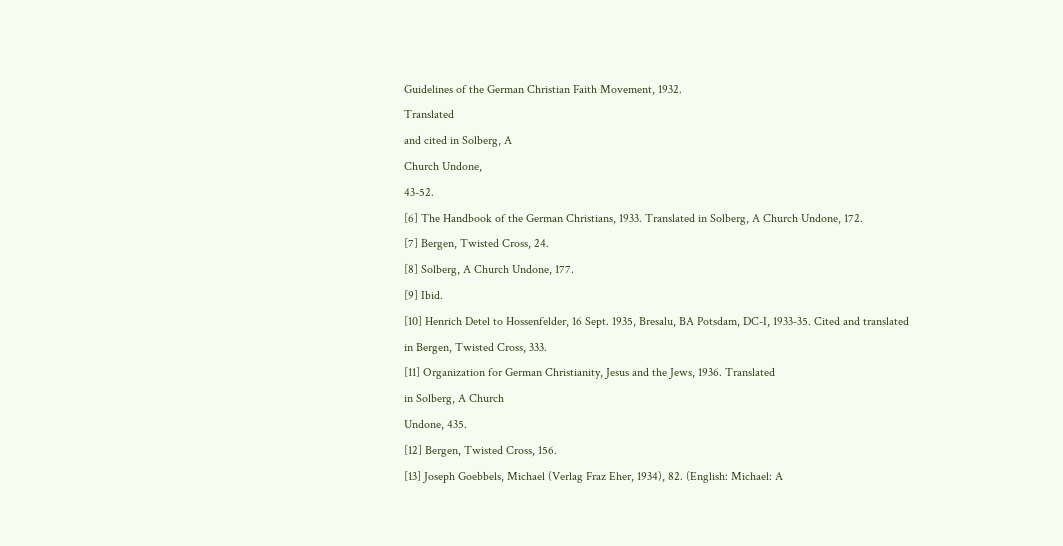Guidelines of the German Christian Faith Movement, 1932.
Translated
and cited in Solberg, A
Church Undone,
43-52.
[6] The Handbook of the German Christians, 1933. Translated in Solberg, A Church Undone, 172.
[7] Bergen, Twisted Cross, 24.
[8] Solberg, A Church Undone, 177.
[9] Ibid.
[10] Henrich Detel to Hossenfelder, 16 Sept. 1935, Bresalu, BA Potsdam, DC-I, 1933-35. Cited and translated
in Bergen, Twisted Cross, 333.
[11] Organization for German Christianity, Jesus and the Jews, 1936. Translated
in Solberg, A Church
Undone, 435.
[12] Bergen, Twisted Cross, 156.
[13] Joseph Goebbels, Michael (Verlag Fraz Eher, 1934), 82. (English: Michael: A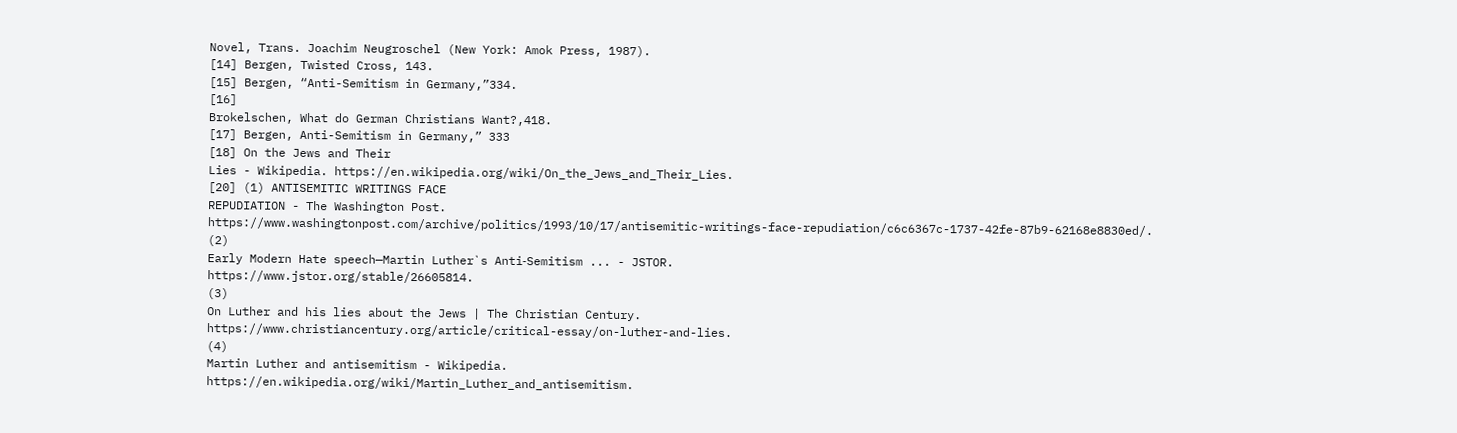Novel, Trans. Joachim Neugroschel (New York: Amok Press, 1987).
[14] Bergen, Twisted Cross, 143.
[15] Bergen, “Anti-Semitism in Germany,”334.
[16]
Brokelschen, What do German Christians Want?,418.
[17] Bergen, Anti-Semitism in Germany,” 333
[18] On the Jews and Their
Lies - Wikipedia. https://en.wikipedia.org/wiki/On_the_Jews_and_Their_Lies.
[20] (1) ANTISEMITIC WRITINGS FACE
REPUDIATION - The Washington Post.
https://www.washingtonpost.com/archive/politics/1993/10/17/antisemitic-writings-face-repudiation/c6c6367c-1737-42fe-87b9-62168e8830ed/.
(2)
Early Modern Hate speech—Martin Luther`s Anti‐Semitism ... - JSTOR.
https://www.jstor.org/stable/26605814.
(3)
On Luther and his lies about the Jews | The Christian Century.
https://www.christiancentury.org/article/critical-essay/on-luther-and-lies.
(4)
Martin Luther and antisemitism - Wikipedia.
https://en.wikipedia.org/wiki/Martin_Luther_and_antisemitism.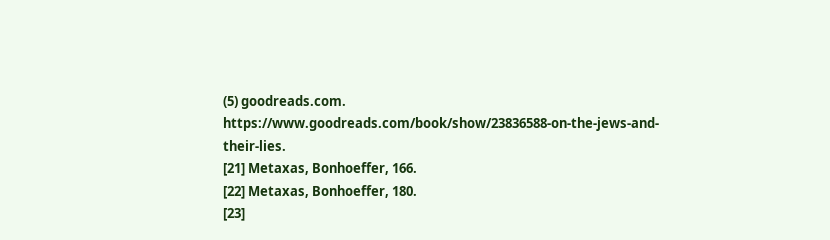(5) goodreads.com.
https://www.goodreads.com/book/show/23836588-on-the-jews-and-their-lies.
[21] Metaxas, Bonhoeffer, 166.
[22] Metaxas, Bonhoeffer, 180.
[23]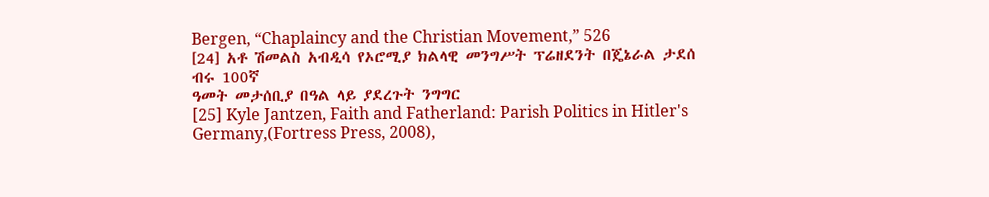Bergen, “Chaplaincy and the Christian Movement,” 526
[24] አቶ ሽመልስ አብዲሳ የኦሮሚያ ክልላዊ መንግሥት ፕሬዘደንት በጄኔራል ታደሰ ብሩ 100ኛ
ዓመት መታሰቢያ በዓል ላይ ያደረጉት ንግግር
[25] Kyle Jantzen, Faith and Fatherland: Parish Politics in Hitler's Germany,(Fortress Press, 2008),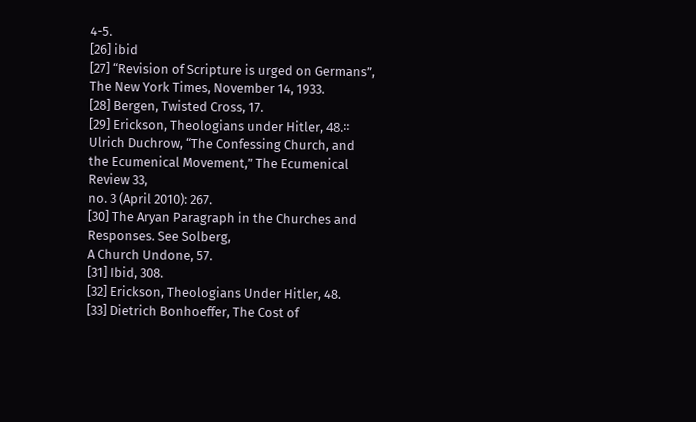4-5.
[26] ibid
[27] “Revision of Scripture is urged on Germans”, The New York Times, November 14, 1933.
[28] Bergen, Twisted Cross, 17.
[29] Erickson, Theologians under Hitler, 48.። Ulrich Duchrow, “The Confessing Church, and the Ecumenical Movement,” The Ecumenical Review 33,
no. 3 (April 2010): 267.
[30] The Aryan Paragraph in the Churches and Responses. See Solberg,
A Church Undone, 57.
[31] Ibid, 308.
[32] Erickson, Theologians Under Hitler, 48.
[33] Dietrich Bonhoeffer, The Cost of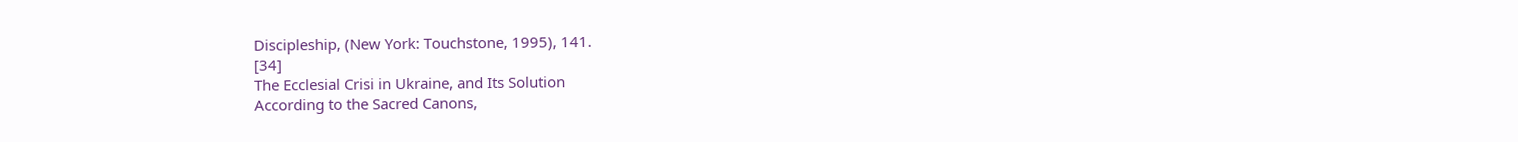Discipleship, (New York: Touchstone, 1995), 141.
[34]
The Ecclesial Crisi in Ukraine, and Its Solution
According to the Sacred Canons,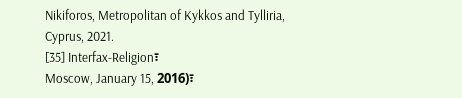Nikiforos, Metropolitan of Kykkos and Tylliria,
Cyprus, 2021.
[35] Interfax-Religion፣
Moscow, January 15, 2016)፣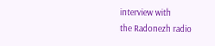interview with
the Radonezh radio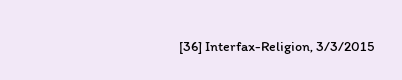[36] Interfax-Religion, 3/3/2015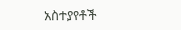አስተያየቶች